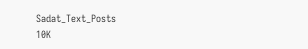Sadat_Text_Posts
10K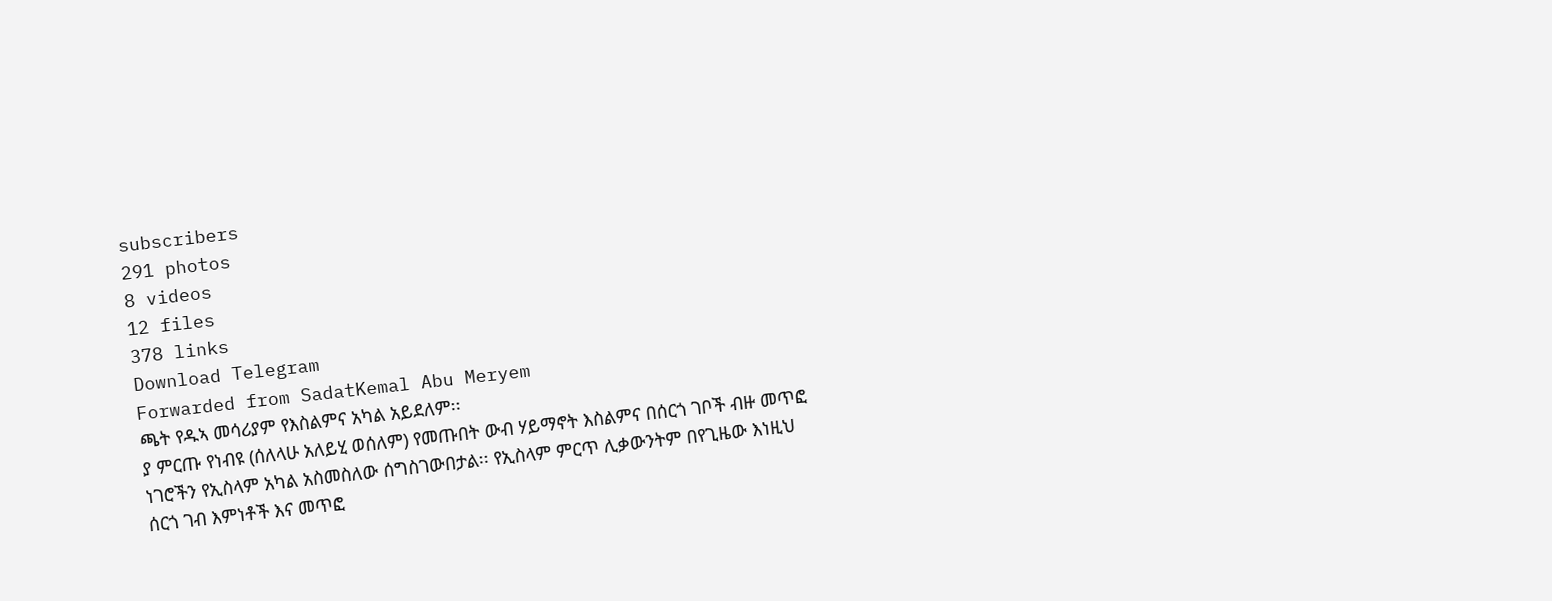subscribers
291 photos
8 videos
12 files
378 links
Download Telegram
Forwarded from SadatKemal Abu Meryem
ጫት የዱኣ መሳሪያም የእስልምና አካል አይደለም፡፡
ያ ምርጡ የነብዩ (ሰለላሁ አለይሂ ወሰለም) የመጡበት ውብ ሃይማኖት እስልምና በሰርጎ ገቦች ብዙ መጥፎ ነገሮችን የኢስላም አካል አስመስለው ሰግስገውበታል፡፡ የኢስላም ምርጥ ሊቃውንትም በየጊዜው እነዚህ ሰርጎ ገብ እምነቶች እና መጥፎ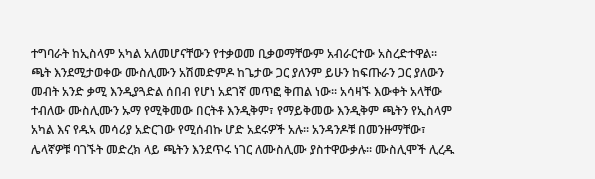ተግባራት ከኢስላም አካል አለመሆናቸውን የተቃወመ ቢቃወማቸውም አብራርተው አስረድተዋል፡፡
ጫት እንደሚታወቀው ሙስሊሙን አሽመድምዶ ከጌታው ጋር ያለንም ይሁን ከፍጡራን ጋር ያለውን መብት አንድ ቃሚ እንዲያጓድል ሰበብ የሆነ አደገኛ መጥፎ ቅጠል ነው፡፡ አሳዛኙ እውቀት አላቸው ተብለው ሙስሊሙን ኡማ የሚቅመው በርትቶ እንዲቅም፣ የማይቅመው እንዲቅም ጫትን የኢስላም አካል እና የዱኣ መሳሪያ አድርገው የሚሰብኩ ሆድ አደሩዎች አሉ፡፡ አንዳንዶቹ በመንዙማቸው፣ ሌላኛዎቹ ባገኙት መድረክ ላይ ጫትን እንደጥሩ ነገር ለሙስሊሙ ያስተዋውቃሉ፡፡ ሙስሊሞች ሊረዱ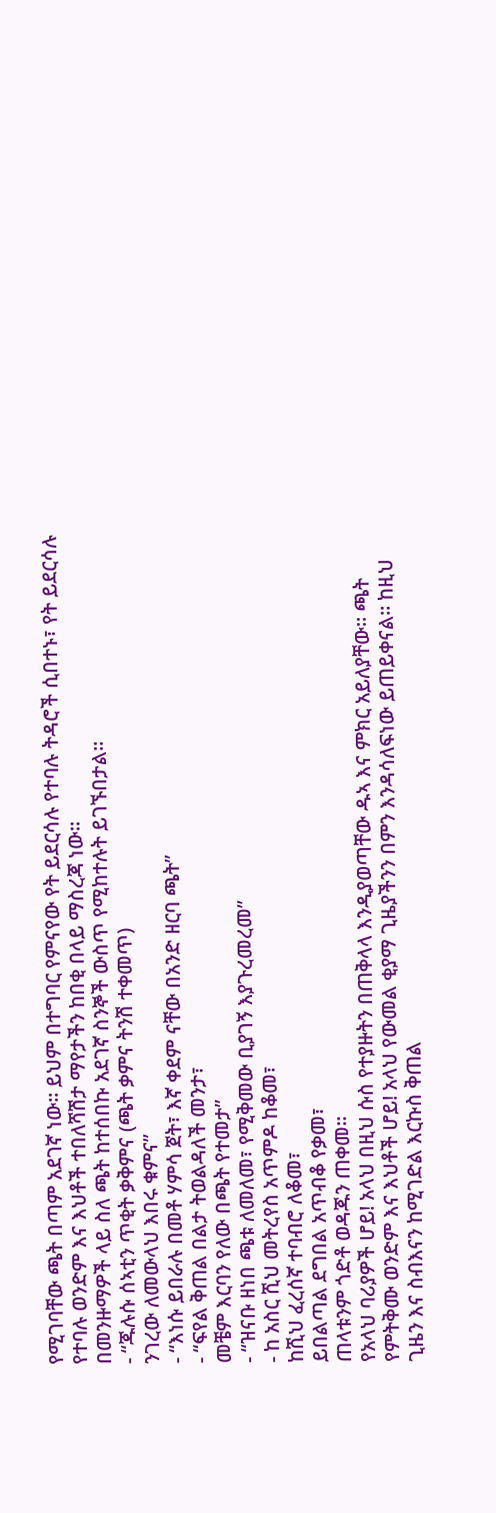የሚገባቸው ጫት በጣም አደገኛ ነው፡፡ ይህም በተግባር የምናየው የት ይደርሳሉ የተባሉ ትዳሮች ሲበተኑ፣ የት ይደርሳሉ የተባሉ ወንድም እና እህቶች ተበለሻሽታ ማየታችን ከበቂ በላይ ማስረጃ ነው፡፡
በመንዙማዎች ላይ ስለ ጫት ከተሰበኩ አደገኛ ስንኞች ውስጥ የሚከተሉት ይገኙበታል፡፡
- “ጁሉሱ ሰኣቲን ጥቂት ቃቅምና (ጫት ቃምና ትንሽ ተቀመጥ)
ንገረው ለመውላህ እበሩ ቁምና”
- “እነሱ ይበራሉ በመቶ ሃምሳ ጀት፣ እኛ ቀደም ናቸው በአንድ ዘርባ ጫት”
- “ፍየል ቅጠል በልታ ትወልዳለች መንታ፣
መቼም እርባን የለው በጫት የተመታ”
- “ዝናቡ ዘነበ ጫቱ ለመለመ፣ የሚቅመው ቢያገኝ እያጉረመረመ”
- ከ አስር ሺህ መትረየስ አጥምዶ ከቆመ፣
ከሺህ ፈረሰኛ ተባብሮ ለቆመ፣
ይበልጣል ደግበል አጥብቆ የቃመ፣
ጠላቱንም ጎድቶ ወዳጁን ጠቀመ፡፡
የአላህ ባሪያዎች ሆይ! አላህ በዚህ ሱስ የተያዙትን በጠቅላላ እንዲያወጣቸው ዱኣ እና ምክር አይለያቸው፡፡ ጫት የምትቅሙ ወንድም እና እህቶች ሆይ! አላህ የውመል ቂያማ ጊዜያችንን በምን እንዳሳለፍነው ይጠይቀናል፡፡ ከዚህ ጊዜን እና ስብእናን ከሚገድል እርኩስ ቅጠል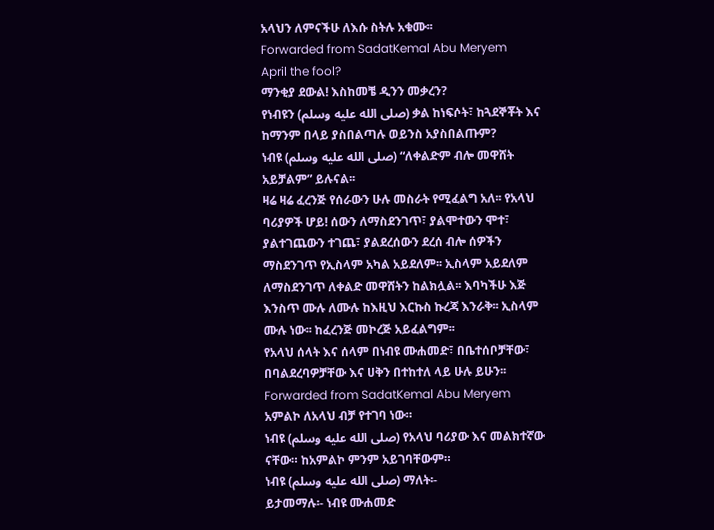አላህን ለምናችሁ ለእሱ ስትሉ አቁሙ፡፡
Forwarded from SadatKemal Abu Meryem
April the fool?
ማንቂያ ደውል! እስከመቼ ዲንን መቃረን?
የነብዩን (صلى الله عليه وسلم) ቃል ከነፍሶት፣ ከጓደኞቾት እና ከማንም በላይ ያስበልጣሉ ወይንስ አያስበልጡም?
ነብዩ (صلى الله عليه وسلم) “ለቀልድም ብሎ መዋሸት አይቻልም” ይሉናል፡፡
ዛሬ ዛሬ ፈረንጅ የሰራውን ሁሉ መስራት የሚፈልግ አለ፡፡ የአላህ ባሪያዎች ሆይ! ሰውን ለማስደንገጥ፣ ያልሞተውን ሞተ፣ ያልተገጨውን ተገጨ፣ ያልደረሰውን ደረሰ ብሎ ሰዎችን ማስደንገጥ የኢስላም አካል አይደለም፡፡ ኢስላም አይደለም ለማስደንገጥ ለቀልድ መዋሸትን ከልክሏል፡፡ እባካችሁ እጅ እንስጥ ሙሉ ለሙሉ ከእዚህ እርኩስ ኩረጃ እንራቅ፡፡ ኢስላም ሙሉ ነው፡፡ ከፈረንጅ መኮረጅ አይፈልግም፡፡
የአላህ ሰላት እና ሰላም በነብዩ ሙሐመድ፣ በቤተሰቦቻቸው፣ በባልደረባዎቻቸው እና ሀቅን በተከተለ ላይ ሁሉ ይሁን፡፡
Forwarded from SadatKemal Abu Meryem
አምልኮ ለአላህ ብቻ የተገባ ነው።
ነብዩ (صلى الله عليه وسلم) የአላህ ባሪያው እና መልክተኛው ናቸው። ከአምልኮ ምንም አይገባቸውም።
ነብዩ (صلى الله عليه وسلم) ማለት፡-
ይታመማሉ፡- ነብዩ ሙሐመድ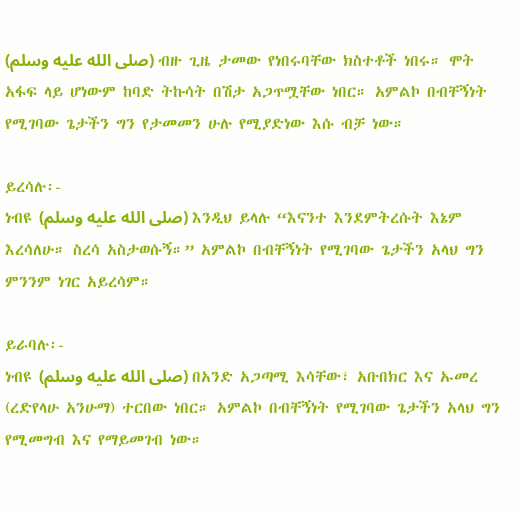(صلى الله عليه وسلم) ብዙ ጊዜ ታመው የነበሩባቸው ክስተቶች ነበሩ። ሞት አፋፍ ላይ ሆነውም ከባድ ትኩሳት በሽታ አጋጥሟቸው ነበር። አምልኮ በብቸኝነት የሚገባው ጌታችን ግን የታመመን ሁሉ የሚያድነው እሱ ብቻ ነው።

ይረሳሉ፡-
ነብዩ (صلى الله عليه وسلم) እንዲህ ይላሉ “እናንተ እንደምትረሱት እኔም እረሳለሁ። ስረሳ አስታወሱኝ።” አምልኮ በብቸኝነት የሚገባው ጌታችን አላህ ግን ምንንም ነገር አይረሳም።

ይራባሉ፡-
ነብዩ (صلى الله عليه وسلم) በአንድ አጋጣሚ እሳቸው፣ አቡበክር እና ኡመረ (ረድየላሁ አንሁማ) ተርበው ነበር። አምልኮ በብቸኝነት የሚገባው ጌታችን አላህ ግን የሚመግብ እና የማይመገብ ነው።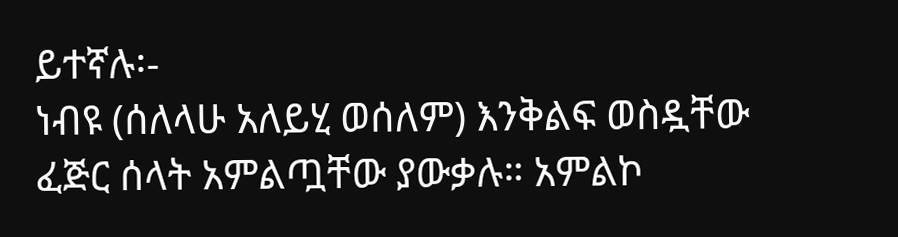ይተኛሉ፡-
ነብዩ (ሰለላሁ አለይሂ ወሰለም) እንቅልፍ ወስዷቸው ፈጅር ሰላት አምልጧቸው ያውቃሉ። አምልኮ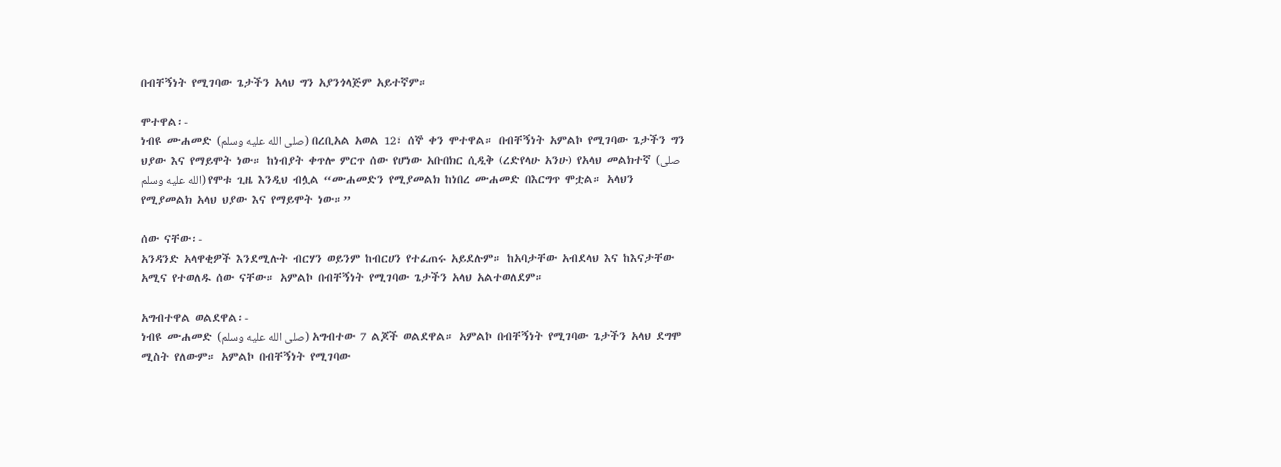በብቸኝነት የሚገባው ጌታችን አላህ ግን አያንጎላጅም አይተኛም።

ሞተዋል፡-
ነብዩ ሙሐመድ (صلى الله عليه وسلم) በረቢአል አወል 12፣ ሰኞ ቀን ሞተዋል። በብቸኝነት አምልኮ የሚገባው ጌታችን ግን ህያው እና የማይሞት ነው። ከነብያት ቀጥሎ ምርጥ ሰው የሆነው አቡበክር ሲዲቅ (ረድየላሁ አንሁ) የአላህ መልክተኛ (صلى الله عليه وسلم) የሞቱ ጊዜ እንዲህ ብሏል “ሙሐመድን የሚያመልክ ከነበረ ሙሐመድ በእርግጥ ሞቷል። አላህን የሚያመልክ አላህ ህያው እና የማይሞት ነው።”

ሰው ናቸው፡-
አንዳንድ አላዋቂዎች እንደሚሉት ብርሃን ወይንም ከብርሀን የተፈጠሩ አይደሉም። ከአባታቸው አብደላህ እና ከእናታቸው አሚና የተወለዱ ሰው ናቸው። አምልኮ በብቸኝነት የሚገባው ጌታችን አላህ አልተወለደም።

አግብተዋል ወልደዋል፡-
ነብዩ ሙሐመድ (صلى الله عليه وسلم) አግብተው 7 ልጆች ወልደዋል። አምልኮ በብቸኝነት የሚገባው ጌታችን አላህ ደግሞ ሚስት የለውም። አምልኮ በብቸኝነት የሚገባው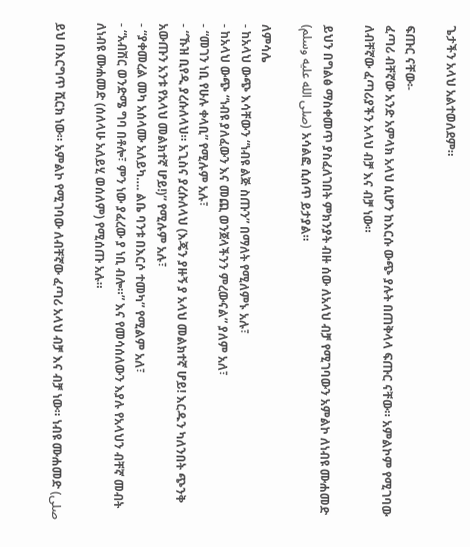ጌታችን አላህ አልተወለደም።

ፍጡር ናቸው፡-
ፈጣሪ ብቸኛው አንድ አምላክ አላህ ሲሆን ከእርሱ ውጭ ያሉት በጠቅላላ ፍጡር ናቸው። አምልኮም የሚገባው ለብቸኛው ፈጣሪያችን አላህ ብቻ እና ብቻ ነው።

ይህን በግልፅ ማስቀመጥ ያስፈለገበት ምክንያት ብዙ ሰው ለአላህ ብቻ የሚገባውን አምልኮ ለነብዩ ሙሐመድ (صلى الله عليه وسلم) አሳልፎ ሲሰጥ ይታያል።

ለምሳሌ
- ከአላህ ውጭ እሳቸውን “ነብዩ ልጅ ስጡን” በማለት የሚለምኑ አሉ፣
- ከአላህ ውጭ “ነብዩ ያለፈውን እና መጪ ወንጀላችንን ምረውናል” ያለም አለ፣
- “መገን ነቢ የሁሉ ቀላቢ” የሚሉም አሉ፣
- “ኹዝ ቢየዲ ያረሱለላህ። አጊስና ያረሱለላህ (እጄን ያዙኝ ያ አላህ መልክተኛ ሆይ! እርዱን ካለንበት ጭንቅ አውጡን አንቱ የአላህ መልክተኛ ሆይ!)” የሚሉም አሉ፣
- “ያቀመረል መካ አሰላሙ አለይካ…. ልቤ ባንቱ በእርሶ ተመካ” የሚልም አለ፣
- “አብሽር ወንድሜ ግባ በቶሎ፣ ምን ነው ያፈረው ያ ነቢ ብሎ።” እና የመሳሰለውን እያሉ የአላህን ብቸኛ መብት ለነብዩ ሙሐመድ (ሰለላሁ አለይሂ ወሰለም) የሚሰጡ አሉ።

ይህ በእርግጥ ሺርክ ነው። አምልኮ የሚገባው ለብቸኛው ፈጣሪ አላህ ብቻ እና ብቻ ነው። ነብዩ ሙሐመድ (صلى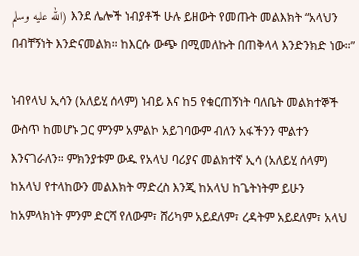الله عليه وسلم) እንደ ሌሎች ነብያቶች ሁሉ ይዘውት የመጡት መልእክት “አላህን በብቸኝነት እንድናመልክ። ከእርሱ ውጭ በሚመለኩት በጠቅላላ እንድንክድ ነው።”

ነብየላህ ኢሳን (አለይሂ ሰላም) ነብይ እና ከ5 የቁርጠኝነት ባለቤት መልክተኞች ውስጥ ከመሆኑ ጋር ምንም አምልኮ አይገባውም ብለን አፋችንን ሞልተን እንናገራለን። ምክንያቱም ውዱ የአላህ ባሪያና መልክተኛ ኢሳ (አለይሂ ሰላም) ከአላህ የተላከውን መልእክት ማድረስ እንጂ ከአላህ ከጌትነትም ይሁን ከአምላክነት ምንም ድርሻ የለውም፣ ሸሪካም አይደለም፣ ረዳትም አይደለም፣ አላህ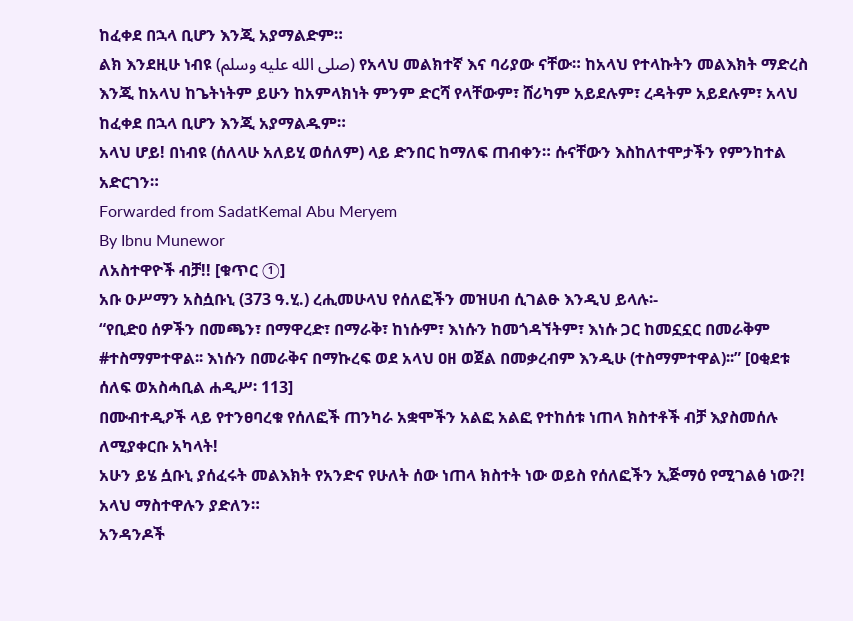ከፈቀደ በኋላ ቢሆን እንጂ አያማልድም።
ልክ እንደዚሁ ነብዩ (صلى الله عليه وسلم) የአላህ መልክተኛ እና ባሪያው ናቸው። ከአላህ የተላኩትን መልእክት ማድረስ እንጂ ከአላህ ከጌትነትም ይሁን ከአምላክነት ምንም ድርሻ የላቸውም፣ ሸሪካም አይደሉም፣ ረዳትም አይደሉም፣ አላህ ከፈቀደ በኋላ ቢሆን እንጂ አያማልዱም።
አላህ ሆይ! በነብዩ (ሰለላሁ አለይሂ ወሰለም) ላይ ድንበር ከማለፍ ጠብቀን። ሱናቸውን እስከለተሞታችን የምንከተል አድርገን።
Forwarded from SadatKemal Abu Meryem
By Ibnu Munewor
ለአስተዋዮች ብቻ!! [ቁጥር ①]
አቡ ዑሥማን አስሷቡኒ (373 ዓ.ሂ.) ረሒመሁላህ የሰለፎችን መዝሀብ ሲገልፁ እንዲህ ይላሉ፡-
“የቢድዐ ሰዎችን በመጫን፣ በማዋረድ፣ በማራቅ፣ ከነሱም፣ እነሱን ከመጎዳኘትም፣ እነሱ ጋር ከመኗኗር በመራቅም #ተስማምተዋል፡፡ እነሱን በመራቅና በማኩረፍ ወደ አላህ ዐዘ ወጀል በመቃረብም እንዲሁ (ተስማምተዋል)፡፡” [ዐቂደቱ ሰለፍ ወአስሓቢል ሐዲሥ፡ 113]
በሙብተዲዖች ላይ የተንፀባረቁ የሰለፎች ጠንካራ አቋሞችን አልፎ አልፎ የተከሰቱ ነጠላ ክስተቶች ብቻ እያስመሰሉ ለሚያቀርቡ አካላት!
አሁን ይሄ ሷቡኒ ያሰፈሩት መልእክት የአንድና የሁለት ሰው ነጠላ ክስተት ነው ወይስ የሰለፎችን ኢጅማዕ የሚገልፅ ነው?! አላህ ማስተዋሉን ያድለን።
አንዳንዶች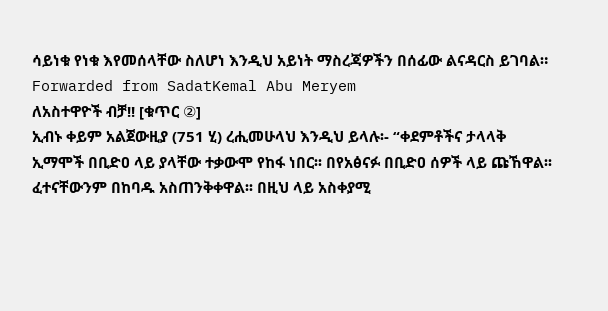ሳይነቁ የነቁ እየመሰላቸው ስለሆነ እንዲህ አይነት ማስረጃዎችን በሰፊው ልናዳርስ ይገባል።
Forwarded from SadatKemal Abu Meryem
ለአስተዋዮች ብቻ!! [ቁጥር ②]
ኢብኑ ቀይም አልጀውዚያ (751 ሂ) ረሒመሁላህ እንዲህ ይላሉ፡- “ቀደምቶችና ታላላቅ ኢማሞች በቢድዐ ላይ ያላቸው ተቃውሞ የከፋ ነበር፡፡ በየአፅናፉ በቢድዐ ሰዎች ላይ ጩኸዋል፡፡ ፈተናቸውንም በከባዱ አስጠንቅቀዋል፡፡ በዚህ ላይ አስቀያሚ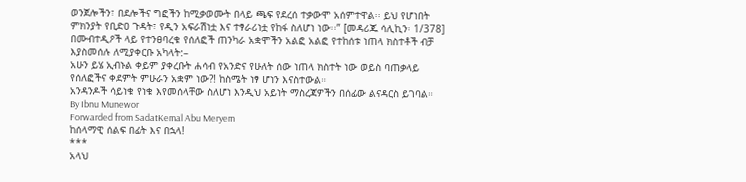ወንጀሎችን፣ በደሎችና ግፎችን ከሚቃወሙት በላይ ጫፍ የደረሰ ተቃውሞ አሰምተዋል፡፡ ይህ የሆነበት ምክንያት የቢድዐ ጉዳት፣ የዲን አፍራሽነቷ እና ተፃራሪነቷ የከፋ ስለሆነ ነው፡፡” [መዳሪጁ ሳሊኪን፡ 1/378]
በሙብተዲዖች ላይ የተንፀባረቁ የሰለፎች ጠንካራ አቋሞችን አልፎ አልፎ የተከሰቱ ነጠላ ክስተቶች ብቻ እያስመሰሉ ለሚያቀርቡ አካላት:–
አሁን ይሄ ኢብኑል ቀይም ያቀረቡት ሐሳብ የአንድና የሁለት ሰው ነጠላ ክስተት ነው ወይስ ባጠቃላይ የሰለፎችና ቀደምት ምሁራን አቋም ነው?! ከስሜት ነፃ ሆነን እናስተውል።
አንዳንዶች ሳይነቁ የነቁ እየመሰላቸው ስለሆነ እንዲህ አይነት ማስረጃዎችን በሰፊው ልናዳርስ ይገባል።
By Ibnu Munewor
Forwarded from SadatKemal Abu Meryem
ከሰላማዊ ሰልፍ በፊት እና በኋላ!
***
አላህ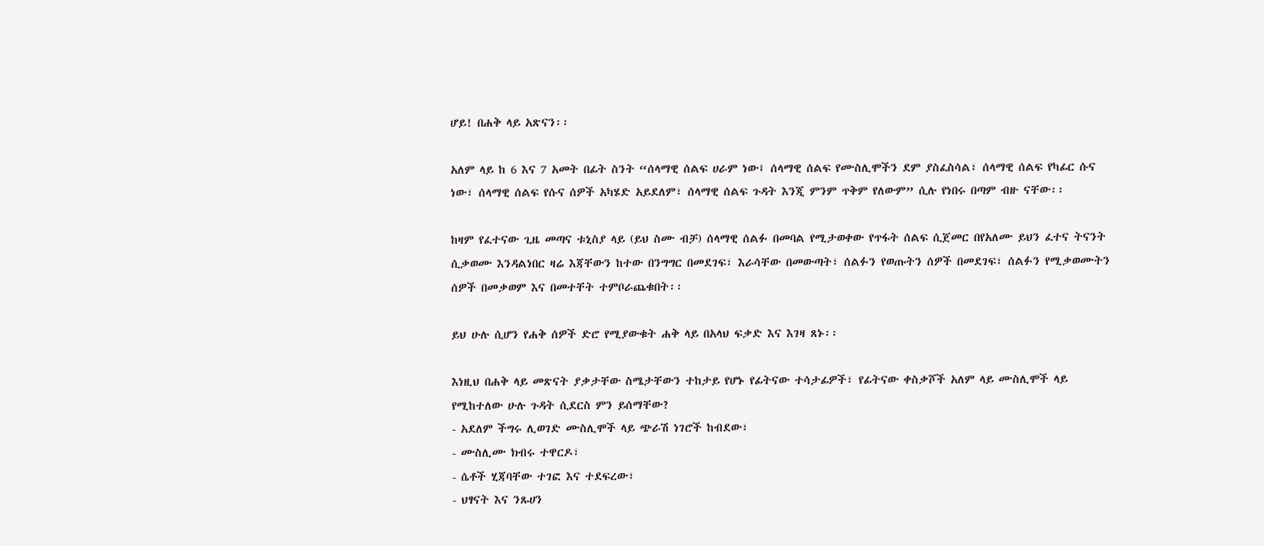ሆይ! በሐቅ ላይ አጽናን፡፡

አለም ላይ ከ 6 እና 7 አመት በፊት ስንት “ሰላማዊ ሰልፍ ሀራም ነው፤ ሰላማዊ ሰልፍ የሙስሊሞችን ደም ያስፈስሳል፣ ሰላማዊ ሰልፍ የካፊር ሱና ነው፣ ሰላማዊ ሰልፍ የሱና ሰዎች አካሄድ አይደለም፣ ሰላማዊ ሰልፍ ጉዳት እንጂ ምንም ጥቅም የለውም” ሲሉ የነበሩ በጣም ብዙ ናቸው፡፡

ከዛም የፈተናው ጊዜ መጣና ቱኒስያ ላይ (ይህ ስሙ ብቻ) ሰላማዊ ሰልፉ በመባል የሚታወቀው የጥፋት ሰልፍ ሲጀመር በየአለሙ ይህን ፈተና ትናንት ሲቃወሙ እንዳልነበር ዛሬ እጃቸውን ከተው በንግግር በመደገፍ፣ እራሳቸው በመውጣት፣ ሰልፉን የወጡትን ሰዎች በመደገፍ፣ ሰልፉን የሚቃወሙትን ሰዎች በመቃወም እና በመተቸት ተምቦራጨቁበት፡፡

ይህ ሁሉ ሲሆን የሐቅ ሰዎች ድሮ የሚያውቁት ሐቅ ላይ በአላህ ፍቃድ እና እገዛ ጸኑ፡፡

እነዚህ በሐቅ ላይ መጽናት ያቃታቸው ስሜታቸውን ተከታይ የሆኑ የፊትናው ተሳታፊዎች፣ የፊትናው ቀስቃሾች አለም ላይ ሙስሊሞች ላይ የሚከተለው ሁሉ ጉዳት ሲደርስ ምን ይሰማቸው?
- አደለም ችግሩ ሊወገድ ሙስሊሞች ላይ ጭራሽ ነገሮች ከብደው፣
- ሙስሊሙ ክብሩ ተዋርዶ፣
- ሴቶች ሂጃባቸው ተገፎ እና ተደፍረው፣
- ህፃናት እና ንጹሀን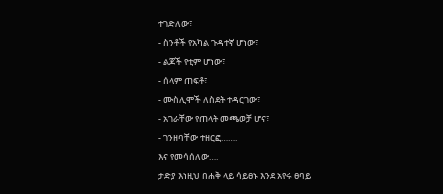ተገድለው፣
- ስንቶች የአካል ጉዳተኛ ሆነው፣
- ልጆች የቲም ሆነው፣
- ሰላም ጠፍቶ፣
- ሙስሊሞች ለስደት ተዳርገው፣
- አገራቸው የጠላት መጫወቻ ሆና፣
- ገንዘባቸው ተዘርፎ…….
እና የመሳሰለው….
ታድያ እነዚህ በሐቅ ላይ ሳይፀኑ እንደ አየሩ ፀባይ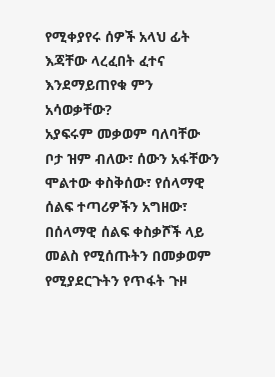የሚቀያየሩ ሰዎች አላህ ፊት እጃቸው ላረፈበት ፈተና እንደማይጠየቁ ምን አሳወቃቸው?
አያፍሩም መቃወም ባለባቸው ቦታ ዝም ብለው፣ ሰውን አፋቸውን ሞልተው ቀስቅሰው፣ የሰላማዊ ሰልፍ ተጣሪዎችን አግዘው፣ በሰላማዊ ሰልፍ ቀስቃሾች ላይ መልስ የሚሰጡትን በመቃወም የሚያደርጉትን የጥፋት ጉዞ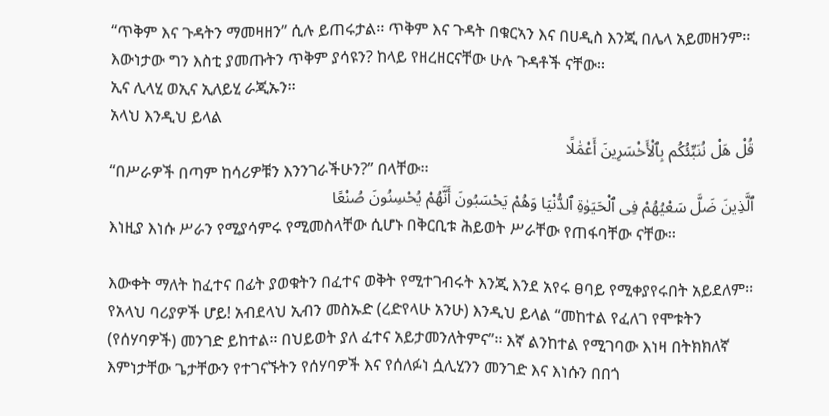“ጥቅም እና ጉዳትን ማመዛዘን” ሲሉ ይጠሩታል፡፡ ጥቅም እና ጉዳት በቁርኣን እና በሀዲስ እንጂ በሌላ አይመዘንም፡፡ እውነታው ግን እስቲ ያመጡትን ጥቅም ያሳዩን? ከላይ የዘረዘርናቸው ሁሉ ጉዳቶች ናቸው፡፡
ኢና ሊላሂ ወኢና ኢለይሂ ራጂኡን፡፡
አላህ እንዲህ ይላል
قُلْ هَلْ نُنَبِّئُكُم بِٱلْأَخْسَرِينَ أَعْمَٰلًا
“በሥራዎች በጣም ከሳሪዎቹን እንንገራችሁን?” በላቸው፡፡
ٱلَّذِينَ ضَلَّ سَعْيُهُمْ فِى ٱلْحَيَوٰةِ ٱلدُّنْيَا وَهُمْ يَحْسَبُونَ أَنَّهُمْ يُحْسِنُونَ صُنْعًا
እነዚያ እነሱ ሥራን የሚያሳምሩ የሚመስላቸው ሲሆኑ በቅርቢቱ ሕይወት ሥራቸው የጠፋባቸው ናቸው፡፡

እውቀት ማለት ከፈተና በፊት ያወቁትን በፈተና ወቅት የሚተገብሩት እንጂ እንደ አየሩ ፀባይ የሚቀያየሩበት አይደለም፡፡
የአላህ ባሪያዎች ሆይ! አብደላህ ኢብን መስኡድ (ረድየላሁ አንሁ) እንዲህ ይላል “መከተል የፈለገ የሞቱትን (የሰሃባዎች) መንገድ ይከተል፡፡ በህይወት ያለ ፈተና አይታመንለትምና”፡፡ እኛ ልንከተል የሚገባው እነዛ በትክክለኛ እምነታቸው ጌታቸውን የተገናኙትን የሰሃባዎች እና የሰለፉነ ሷሊሂንን መንገድ እና እነሱን በበጎ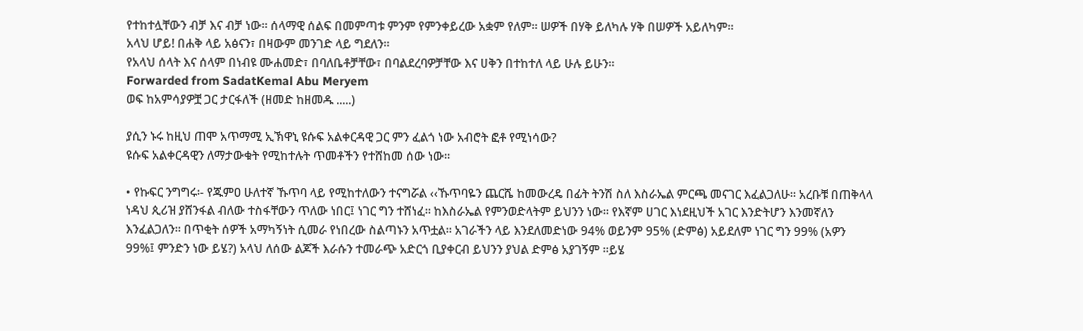የተከተሏቸውን ብቻ እና ብቻ ነው፡፡ ሰላማዊ ሰልፍ በመምጣቱ ምንም የምንቀይረው አቋም የለም፡፡ ሠዎች በሃቅ ይለካሉ ሃቅ በሠዎች አይለካም፡፡
አላህ ሆይ! በሐቅ ላይ አፅናን፣ በዛውም መንገድ ላይ ግደለን፡፡
የአላህ ሰላት እና ሰላም በነብዩ ሙሐመድ፣ በባለቤቶቻቸው፣ በባልደረባዎቻቸው እና ሀቅን በተከተለ ላይ ሁሉ ይሁን፡፡
Forwarded from SadatKemal Abu Meryem
ወፍ ከአምሳያዎቿ ጋር ታርፋለች (ዘመድ ከዘመዱ .....)

ያሲን ኑሩ ከዚህ ጠሞ አጥማሚ ኢኽዋኒ ዩሱፍ አልቀርዳዊ ጋር ምን ፈልጎ ነው አብሮት ፎቶ የሚነሳው?
ዩሱፍ አልቀርዳዊን ለማታውቁት የሚከተሉት ጥመቶችን የተሸከመ ሰው ነው፡፡

• የኩፍር ንግግሩ፡- የጁምዐ ሁለተኛ ኹጥባ ላይ የሚከተለውን ተናግሯል ‹‹ኹጥባዬን ጨርሼ ከመውረዴ በፊት ትንሽ ስለ እስራኤል ምርጫ መናገር እፈልጋለሁ፡፡ አረቡቹ በጠቅላላ ነዳህ ጲሪዝ ያሸንፋል ብለው ተስፋቸውን ጥለው ነበር፤ ነገር ግን ተሸነፈ፡፡ ከእስራኤል የምንወድላትም ይህንን ነው፡፡ የእኛም ሀገር እነደዚህች አገር እንድትሆን እንመኛለን እንፈልጋለን፡፡ በጥቂት ሰዎች አማካኝነት ሲመራ የነበረው ስልጣኑን አጥቷል፡፡ አገራችን ላይ እንደለመድነው 94% ወይንም 95% (ድምፅ) አይደለም ነገር ግን 99% (አዎን 99%፤ ምንድን ነው ይሄ?) አላህ ለሰው ልጆች እራሱን ተመራጭ አድርጎ ቢያቀርብ ይህንን ያህል ድምፅ አያገኝም ፡፡ይሄ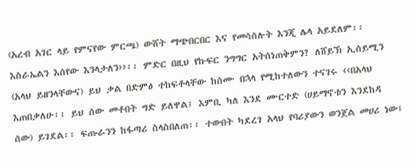(አረብ አገር ላይ የምናየው ምርጫ) ውሸት ማጭበርበር እና የመሳሰሉት እንጂ ሌላ አይደለም፡፡ እስራኤልን እሰየው እንላታለን››፡፡ ምድር በዚህ የኩፍር ንግግር አትሰነጠቅምን? ለሸይኽ ኢሰይሚን (አላህ ይዘንላቸውና) ይህ ቃል በድምፅ ተከፍቶላቸው ከሰሙ በኋላ የሚከተለውን ተናገሩ ‹‹በአላህ እጠበቃለሁ፡፡ ይህ ሰው መቶበት ግድ ይለዋል፤ እምቢ ካለ እንደ ሙርተድ (ሀይማኖቱን እንደከዳ ሰው) ይገደል፡፡ ፍጡራንን ከፋጣሪ ስላስበለጠ፡፡ ተውበት ካደረገ አላህ የባሪያውን ወንጀል መሀሪ ነው፤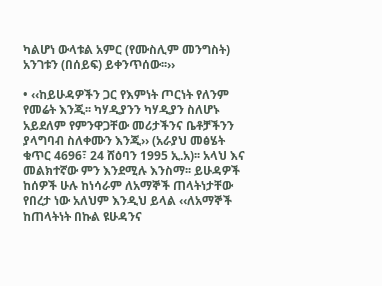ካልሆነ ውላቱል አምር (የሙስሊም መንግስት) አንገቱን (በሰይፍ) ይቀንጥሰው፡፡››

• ‹‹ከይሁዳዎችን ጋር የእምነት ጦርነት የለንም የመሬት እንጂ፡፡ ካሃዲያንን ካሃዲያን ስለሆኑ አይደለም የምንዋጋቸው መሪታችንና ቤቶቻችንን ያላግባብ ስለቀሙን እንጂ›› (አራያህ መፅሄት ቁጥር 4696፣ 24 ሸዕባን 1995 ኢ.አ)፡፡ አላህ እና መልክተኛው ምን እንደሚሉ እንስማ፡፡ ይሁዳዎች ከሰዎች ሁሉ ከነሳራም ለአማኞች ጠላትነታቸው የበረታ ነው አለህም እንዲህ ይላል ‹‹ለአማኞች ከጠላትነት በኩል ዩሁዳንና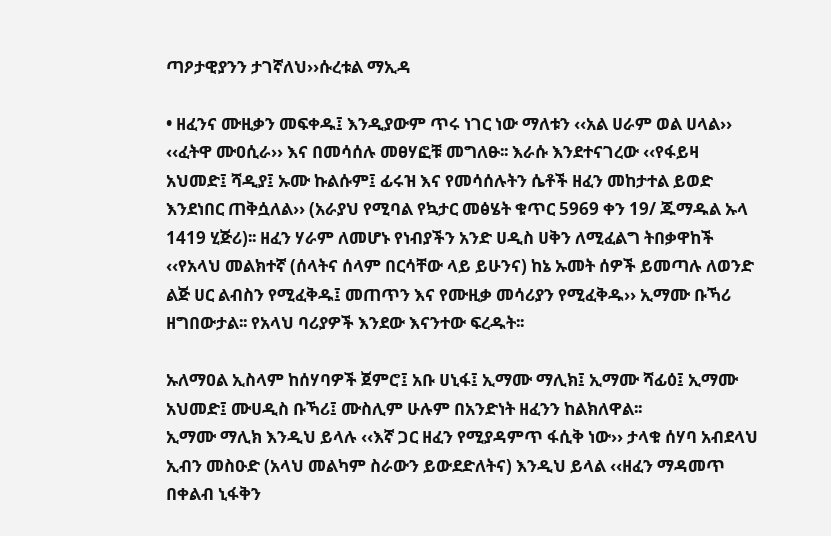ጣዖታዊያንን ታገኛለህ››ሱረቱል ማኢዳ

• ዘፈንና ሙዚቃን መፍቀዱ፤ እንዲያውም ጥሩ ነገር ነው ማለቱን ‹‹አል ሀራም ወል ሀላል›› ‹‹ፈትዋ ሙዐሲራ›› እና በመሳሰሉ መፀሃፎቹ መግለፁ፡፡ እራሱ እንደተናገረው ‹‹የፋይዛ አህመድ፤ ሻዲያ፤ ኡሙ ኩልሱም፤ ፊሩዝ እና የመሳሰሉትን ሴቶች ዘፈን መከታተል ይወድ እንደነበር ጠቅሷለል›› (አራያህ የሚባል የኳታር መፅሄት ቁጥር 5969 ቀን 19/ ጁማዱል ኡላ 1419 ሂጅሪ)፡፡ ዘፈን ሃራም ለመሆኑ የነብያችን አንድ ሀዲስ ሀቅን ለሚፈልግ ትበቃዋከች ‹‹የአላህ መልክተኛ (ሰላትና ሰላም በርሳቸው ላይ ይሁንና) ከኔ ኡመት ሰዎች ይመጣሉ ለወንድ ልጅ ሀር ልብስን የሚፈቅዱ፤ መጠጥን እና የሙዚቃ መሳሪያን የሚፈቅዱ›› ኢማሙ ቡኻሪ ዘግበውታል፡፡ የአላህ ባሪያዎች እንደው እናንተው ፍረዱት፡፡

ኡለማዐል ኢስላም ከሰሃባዎች ጀምሮ፤ አቡ ሀኒፋ፤ ኢማሙ ማሊክ፤ ኢማሙ ሻፊዕ፤ ኢማሙ አህመድ፤ ሙሀዲስ ቡኻሪ፤ ሙስሊም ሁሉም በአንድነት ዘፈንን ከልክለዋል፡፡
ኢማሙ ማሊክ እንዲህ ይላሉ ‹‹እኛ ጋር ዘፈን የሚያዳምጥ ፋሲቅ ነው›› ታላቁ ሰሃባ አብደላህ ኢብን መስዑድ (አላህ መልካም ስራውን ይውደድለትና) እንዲህ ይላል ‹‹ዘፈን ማዳመጥ በቀልብ ኒፋቅን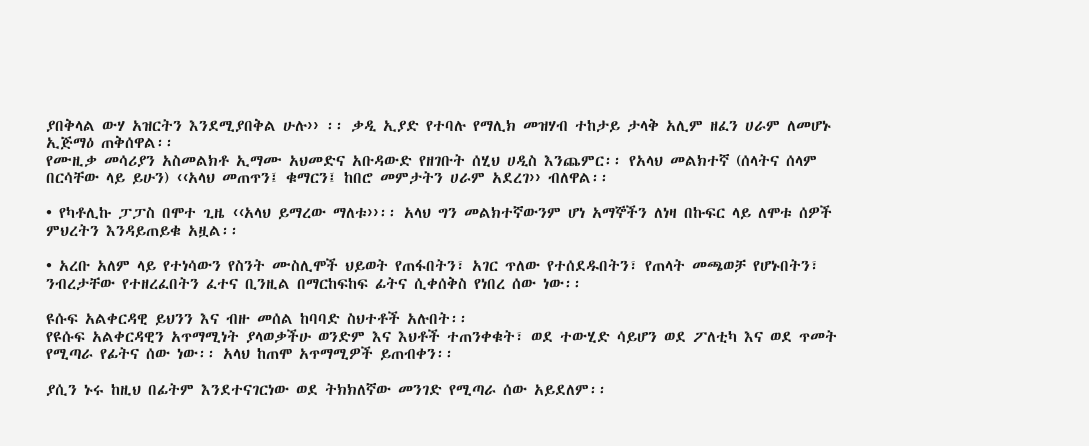ያበቅላል ውሃ አዝርትን እንደሚያበቅል ሁሉ›› ፡፡ ቃዲ ኢያድ የተባሉ የማሊክ መዝሃብ ተከታይ ታላቅ አሊም ዘፈን ሀራም ለመሆኑ ኢጅማዕ ጠቅሰዋል፡፡
የሙዚቃ መሳሪያን አስመልክቶ ኢማሙ አህመድና አቡዳውድ የዘገቡት ሰሂህ ሀዲስ እንጨምር፡፡ የአላህ መልክተኛ (ሰላትና ሰላም በርሳቸው ላይ ይሁን) ‹‹አላህ መጠጥን፤ ቁማርን፤ ከበሮ መምታትን ሀራም አደረገ›› ብለዋል፡፡

• የካቶሊኩ ፓፓስ በሞተ ጊዜ ‹‹አላህ ይማረው ማለቱ››፡፡ አላህ ግን መልክተኛውንም ሆነ አማኞችን ለነዛ በኩፍር ላይ ለሞቱ ሰዎች ምህረትን እንዳይጠይቁ አዟል፡፡

• አረቡ አለም ላይ የተነሳውን የስንት ሙስሊሞች ህይወት የጠፋበትን፣ አገር ጥለው የተሰደዱበትን፣ የጠላት መጫወቻ የሆኑበትን፣ ንብረታቸው የተዘረፈበትን ፈተና ቢንዚል በማርከፍከፍ ፊትና ሲቀሰቅስ የነበረ ሰው ነው፡፡

ዩሱፍ አልቀርዳዊ ይህንን እና ብዙ መሰል ከባባድ ስህተቶች አሉበት፡፡
የዩሱፍ አልቀርዳዊን አጥማሚነት ያላወቃችሁ ወንድም እና እህቶች ተጠንቀቁት፣ ወደ ተውሂድ ሳይሆን ወደ ፖለቲካ እና ወደ ጥመት የሚጣራ የፊትና ሰው ነው፡፡ አላህ ከጠሞ አጥማሚዎች ይጠብቀን፡፡

ያሲን ኑሩ ከዚህ በፊትም እንደተናገርነው ወደ ትክክለኛው መንገድ የሚጣራ ሰው አይደለም፡፡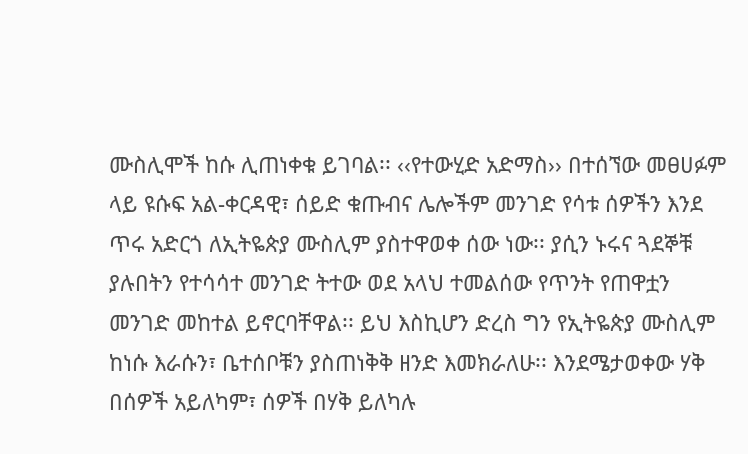ሙስሊሞች ከሱ ሊጠነቀቁ ይገባል፡፡ ‹‹የተውሂድ አድማስ›› በተሰኘው መፀሀፉም ላይ ዩሱፍ አል-ቀርዳዊ፣ ሰይድ ቁጡብና ሌሎችም መንገድ የሳቱ ሰዎችን እንደ ጥሩ አድርጎ ለኢትዬጵያ ሙስሊም ያስተዋወቀ ሰው ነው፡፡ ያሲን ኑሩና ጓደኞቹ ያሉበትን የተሳሳተ መንገድ ትተው ወደ አላህ ተመልሰው የጥንት የጠዋቷን መንገድ መከተል ይኖርባቸዋል፡፡ ይህ እስኪሆን ድረስ ግን የኢትዬጵያ ሙስሊም ከነሱ እራሱን፣ ቤተሰቦቹን ያስጠነቅቅ ዘንድ እመክራለሁ፡፡ እንደሜታወቀው ሃቅ በሰዎች አይለካም፣ ሰዎች በሃቅ ይለካሉ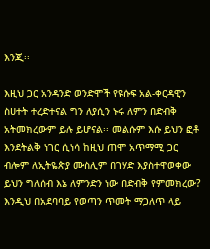እንጂ፡፡

እዚህ ጋር አንዳንድ ወንድሞች የዩሱፍ አል-ቀርዳዊን ስሀተት ተረድተናል ግን ለያሲን ኑሩ ለምን በድብቅ አትመክረውም ይሉ ይሆናል፡፡ መልሱም እሱ ይህን ፎቶ እንደትልቅ ነገር ሲነሳ ከዚህ ጠሞ አጥማሚ ጋር ብሎም ለኢትዬጵያ ሙስሊም በገሃድ እያስተዋወቀው ይህን ግለሰብ እኔ ለምንድን ነው በድብቅ የምመክረው?
እንዲህ በአደባባይ የወጣን ጥመት ማጋለጥ ላይ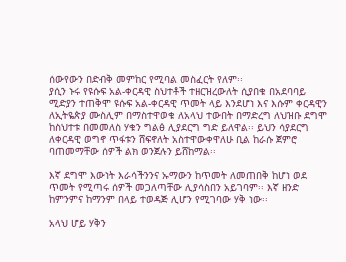ሰውየውን በድብቅ መምከር የሚባል መስፈርት የለም፡፡
ያሲን ኑሩ የዩሱፍ አል-ቀርዳዊ ስህተቶች ተዘርዝረውለት ሲያበቁ በአደባባይ ሚድያን ተጠቅሞ ዩሱፍ አል-ቀርዳዊ ጥመት ላይ እንደሆነ እና እሱም ቀርዳዊን ለኢትዬጵያ ሙስሊም በማስተዋወቁ ለአላህ ተውበት በማድረግ ለህዝቡ ደግሞ ከስህተቱ በመመለስ ሃቁን ግልፅ ሊያደርግ ግድ ይለዋል፡፡ ይህን ሳያደርግ ለቀርዳዊ ወግኖ ጥፋቱን ሸፍኖለት አስተዋውቀዋለሁ ቢል ከራሱ ጀምሮ ባጠመማቸው ሰዎች ልክ ወንጀሉን ይሸከማል፡፡

እኛ ደግሞ እውነት እራሳችንንና ኡማውን ከጥመት ለመጠበቅ ከሆነ ወደ ጥመት የሚጣሩ ሰዎች መጋለጣቸው ሊያሳስበን አይገባም፡፡ እኛ ዘንድ ከምንምና ከማንም በላይ ተወዳጅ ሊሆን የሚገባው ሃቅ ነው፡፡

አላህ ሆይ ሃቅን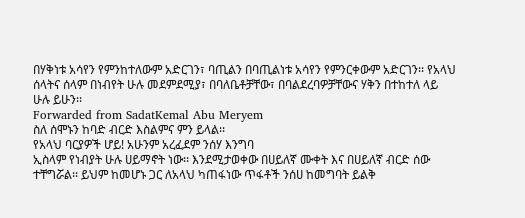በሃቅነቱ አሳየን የምንከተለውም አድርገን፣ ባጢልን በባጢልነቱ አሳየን የምንርቀውም አድርገን፡፡ የአላህ ሰላትና ሰላም በነብየት ሁሉ መደምደሚያ፣ በባለቤቶቻቸው፣ በባልደረባዎቻቸውና ሃቅን በተከተለ ላይ ሁሉ ይሁን፡፡
Forwarded from SadatKemal Abu Meryem
ስለ ሰሞኑን ከባድ ብርድ እስልምና ምን ይላል፡፡
የአላህ ባርያዎች ሆይ! አሁንም አረፈደም ንሰሃ እንግባ
ኢስላም የነብያት ሁሉ ሀይማኖት ነው፡፡ እንደሚታወቀው በሀይለኛ ሙቀት እና በሀይለኛ ብርድ ሰው ተቸግሯል፡፡ ይህም ከመሆኑ ጋር ለአላህ ካጠፋነው ጥፋቶች ንሰሀ ከመግባት ይልቅ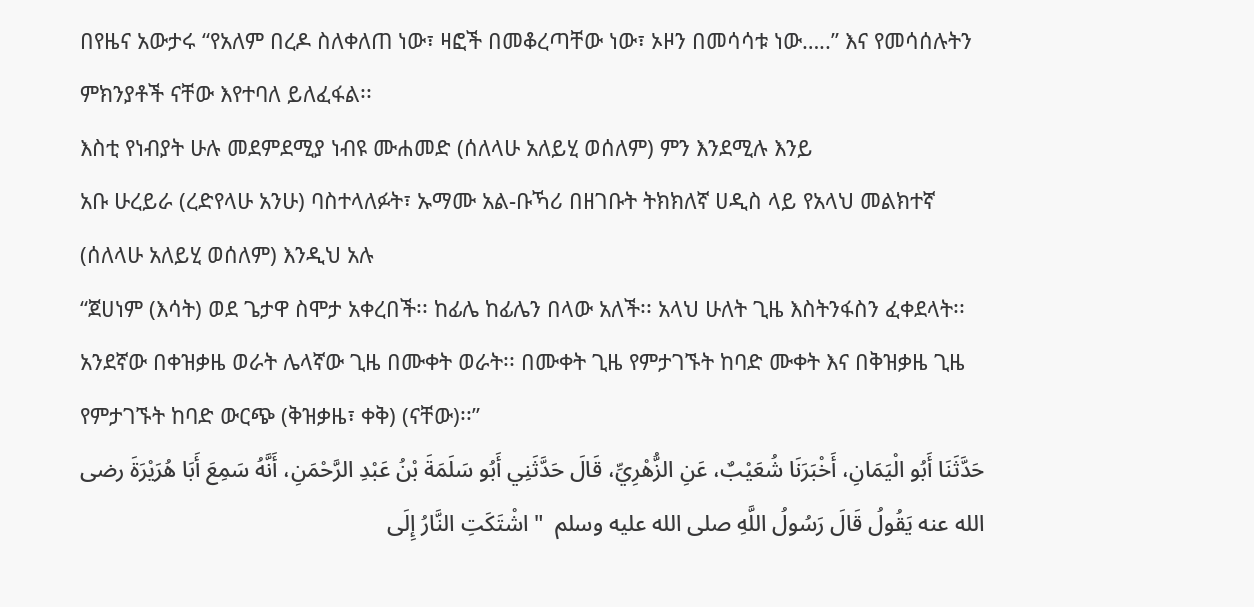በየዜና አውታሩ “የአለም በረዶ ስለቀለጠ ነው፣ ዛፎች በመቆረጣቸው ነው፣ ኦዞን በመሳሳቱ ነው…..” እና የመሳሰሉትን ምክንያቶች ናቸው እየተባለ ይለፈፋል፡፡
እስቲ የነብያት ሁሉ መደምደሚያ ነብዩ ሙሐመድ (ሰለላሁ አለይሂ ወሰለም) ምን እንደሚሉ እንይ
አቡ ሁረይራ (ረድየላሁ አንሁ) ባስተላለፉት፣ ኡማሙ አል-ቡኻሪ በዘገቡት ትክክለኛ ሀዲስ ላይ የአላህ መልክተኛ (ሰለላሁ አለይሂ ወሰለም) እንዲህ አሉ
“ጀሀነም (እሳት) ወደ ጌታዋ ስሞታ አቀረበች፡፡ ከፊሌ ከፊሌን በላው አለች፡፡ አላህ ሁለት ጊዜ እስትንፋስን ፈቀደላት፡፡ አንደኛው በቀዝቃዜ ወራት ሌላኛው ጊዜ በሙቀት ወራት፡፡ በሙቀት ጊዜ የምታገኙት ከባድ ሙቀት እና በቅዝቃዜ ጊዜ የምታገኙት ከባድ ውርጭ (ቅዝቃዜ፣ ቀቅ) (ናቸው)፡፡”
حَدَّثَنَا أَبُو الْيَمَانِ، أَخْبَرَنَا شُعَيْبٌ، عَنِ الزُّهْرِيِّ، قَالَ حَدَّثَنِي أَبُو سَلَمَةَ بْنُ عَبْدِ الرَّحْمَنِ، أَنَّهُ سَمِعَ أَبَا هُرَيْرَةَ رضى الله عنه يَقُولُ قَالَ رَسُولُ اللَّهِ صلى الله عليه وسلم  " اشْتَكَتِ النَّارُ إِلَى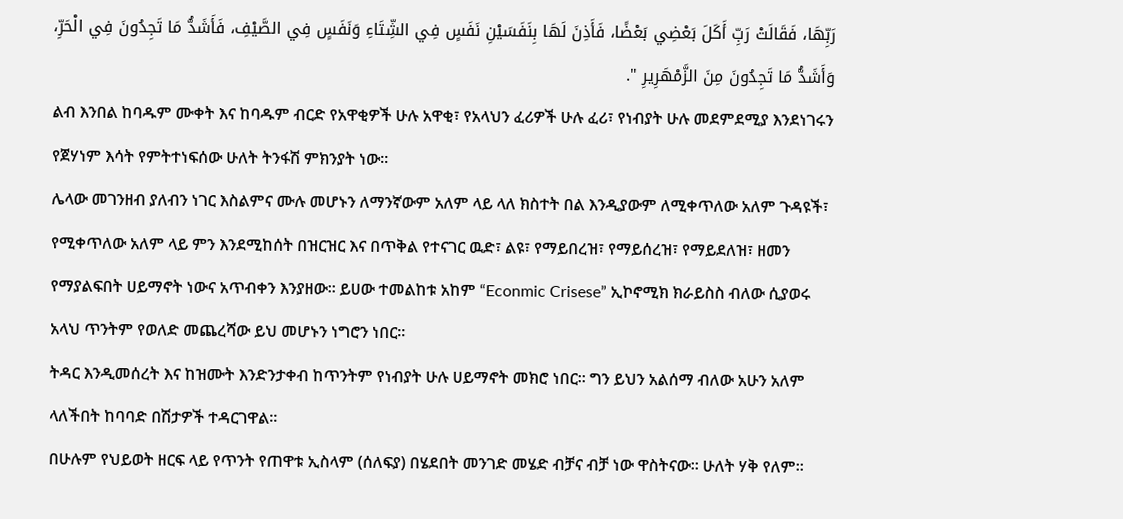رَبِّهَا، فَقَالَتْ رَبِّ أَكَلَ بَعْضِي بَعْضًا، فَأَذِنَ لَهَا بِنَفَسَيْنِ نَفَسٍ فِي الشِّتَاءِ وَنَفَسٍ فِي الصَّيْفِ، فَأَشَدُّ مَا تَجِدُونَ فِي الْحَرِّ، وَأَشَدُّ مَا تَجِدُونَ مِنَ الزَّمْهَرِيرِ ".
ልብ እንበል ከባዱም ሙቀት እና ከባዱም ብርድ የአዋቂዎች ሁሉ አዋቂ፣ የአላህን ፈሪዎች ሁሉ ፈሪ፣ የነብያት ሁሉ መደምደሚያ እንደነገሩን የጀሃነም እሳት የምትተነፍሰው ሁለት ትንፋሽ ምክንያት ነው፡፡
ሌላው መገንዘብ ያለብን ነገር እስልምና ሙሉ መሆኑን ለማንኛውም አለም ላይ ላለ ክስተት በል እንዲያውም ለሚቀጥለው አለም ጉዳዩች፣ የሚቀጥለው አለም ላይ ምን እንደሚከሰት በዝርዝር እና በጥቅል የተናገር ዉድ፣ ልዩ፣ የማይበረዝ፣ የማይሰረዝ፣ የማይደለዝ፣ ዘመን የማያልፍበት ሀይማኖት ነውና አጥብቀን እንያዘው፡፡ ይሀው ተመልከቱ አከም “Econmic Crisese” ኢኮኖሚክ ክራይስስ ብለው ሲያወሩ አላህ ጥንትም የወለድ መጨረሻው ይህ መሆኑን ነግሮን ነበር፡፡
ትዳር እንዲመሰረት እና ከዝሙት እንድንታቀብ ከጥንትም የነብያት ሁሉ ሀይማኖት መክሮ ነበር፡፡ ግን ይህን አልሰማ ብለው አሁን አለም ላለችበት ከባባድ በሽታዎች ተዳርገዋል፡፡
በሁሉም የህይወት ዘርፍ ላይ የጥንት የጠዋቱ ኢስላም (ሰለፍያ) በሄደበት መንገድ መሄድ ብቻና ብቻ ነው ዋስትናው፡፡ ሁለት ሃቅ የለም፡፡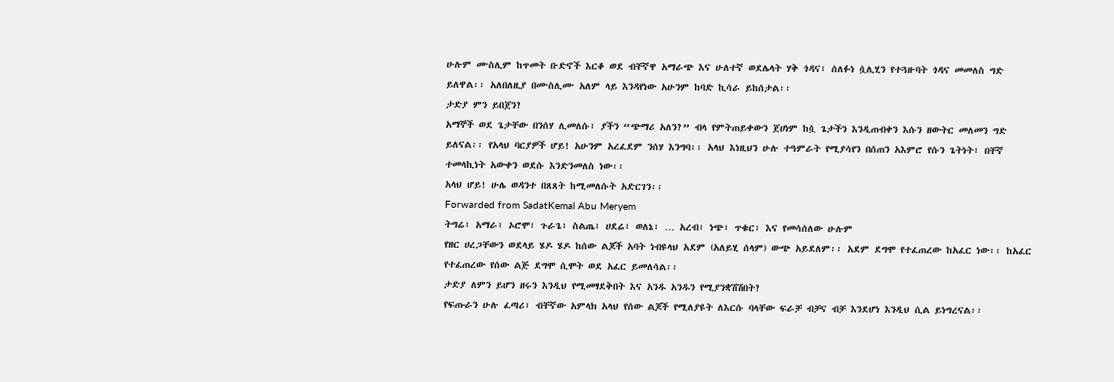ሁሉም ሙስሊም ከጥመት ቡድኖች እርቆ ወደ ብቸኛዋ አማራጭ እና ሁለተኛ ወደሌላት ሃቅ ጎዳና፣ ሰለፉነ ሷሊሂን የተጓዙባት ጎዳና መመለስ ግድ ይለዋል፡፡ አለበለዚያ በሙስሊሙ አለም ላይ እንዳየነው አሁንም ከባድ ኪሳራ ይከሰታል፡፡
ታድያ ምን ይበጀን?
አማኞች ወደ ጌታቸው በንሰሃ ሊመለሱ፣ ያችን “ጭማሪ አለን?” ብላ የምትጠይቀውን ጀሀነም ከሷ ጌታችን እንዲጠብቀን እሱን ዘውትር መለመን ግድ ይለናል፡፡ የአላህ ባርያዎች ሆይ! አሁንም አረፈደም ንሰሃ እንግባ፡፡ አላህ እነዚህን ሁሉ ተዓምራት የሚያሳየን በሰጠን አእምሮ የሱን ጌትነት፣ በቸኛ ተመላኪነት አውቀን ወደሱ እንድንመለስ ነው፡፡
አላህ ሆይ! ሁሌ ወዳንተ በጸጸት ከሚመለሱት አድርገን፡፡
Forwarded from SadatKemal Abu Meryem
ትግሬ፣ አማራ፣ ኦሮሞ፣ ጉራጌ፣ ስልጤ፣ ሀደሬ፣ ወለኔ፣ … አረብ፣ ነጭ፣ ጥቁር፣ እና የመሳሰለው ሁሉም
የዘር ሀረጋቸውን ወደላይ ሄዶ ሄዶ ከሰው ልጆች አባት ነብዩላህ አደም (አለይሂ ሰላም) ውጭ አይደለም፡፡ አደም ደግሞ የተፈጠረው ከአፈር ነው፡፡ ከአፈር የተፈጠረው የሰው ልጅ ደግሞ ሲሞት ወደ አፈር ይመለሳል፡፡
ታድያ ለምን ይሆን ዘሩን እንዲህ የሚመፃደቅበት እና አንዱ አንዱን የሚያንቋሽሽበት?
የፍጡራን ሁሉ ፈጣሪ፣ ብቸኛው አምላክ አላህ የሰው ልጆች የሚለያዩት ለእርሱ ባላቸው ፍራቻ ብቻና ብቻ እንደሆነ እንዲህ ሲል ይነግረናል፡፡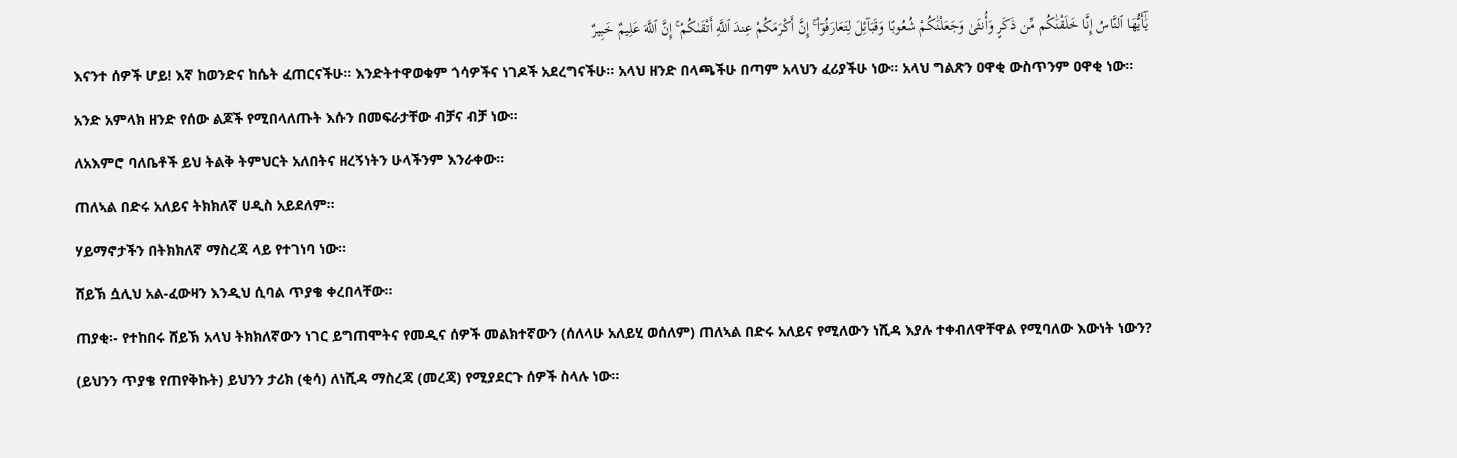يَٰٓأَيُّهَا ٱلنَّاسُ إِنَّا خَلَقْنَٰكُم مِّن ذَكَرٍ وَأُنثَىٰ وَجَعَلْنَٰكُمْ شُعُوبًا وَقَبَآئِلَ لِتَعَارَفُوٓا۟ ۚ إِنَّ أَكْرَمَكُمْ عِندَ ٱللَّهِ أَتْقَىٰكُمْ ۚ إِنَّ ٱللَّهَ عَلِيمٌ خَبِيرٌ
እናንተ ሰዎች ሆይ! እኛ ከወንድና ከሴት ፈጠርናችሁ፡፡ እንድትተዋወቁም ጎሳዎችና ነገዶች አደረግናችሁ፡፡ አላህ ዘንድ በላጫችሁ በጣም አላህን ፈሪያችሁ ነው፡፡ አላህ ግልጽን ዐዋቂ ውስጥንም ዐዋቂ ነው፡፡
አንድ አምላክ ዘንድ የሰው ልጆች የሚበላለጡት እሱን በመፍራታቸው ብቻና ብቻ ነው፡፡
ለአእምሮ ባለቤቶች ይህ ትልቅ ትምህርት አለበትና ዘረኝነትን ሁላችንም እንራቀው፡፡
ጠለኣል በድሩ አለይና ትክክለኛ ሀዲስ አይደለም፡፡
ሃይማኖታችን በትክክለኛ ማስረጃ ላይ የተገነባ ነው፡፡
ሸይኽ ሷሊህ አል-ፈውዛን እንዲህ ሲባል ጥያቄ ቀረበላቸው፡፡
ጠያቂ፡- የተከበሩ ሸይኽ አላህ ትክክለኛውን ነገር ይግጠሞትና የመዲና ሰዎች መልክተኛውን (ሰለላሁ አለይሂ ወሰለም) ጠለኣል በድሩ አለይና የሚለውን ነሺዳ እያሉ ተቀብለዋቸዋል የሚባለው እውነት ነውን?
(ይህንን ጥያቄ የጠየቅኩት) ይህንን ታሪክ (ቂሳ) ለነሺዳ ማስረጃ (መረጃ) የሚያደርጉ ሰዎች ስላሉ ነው፡፡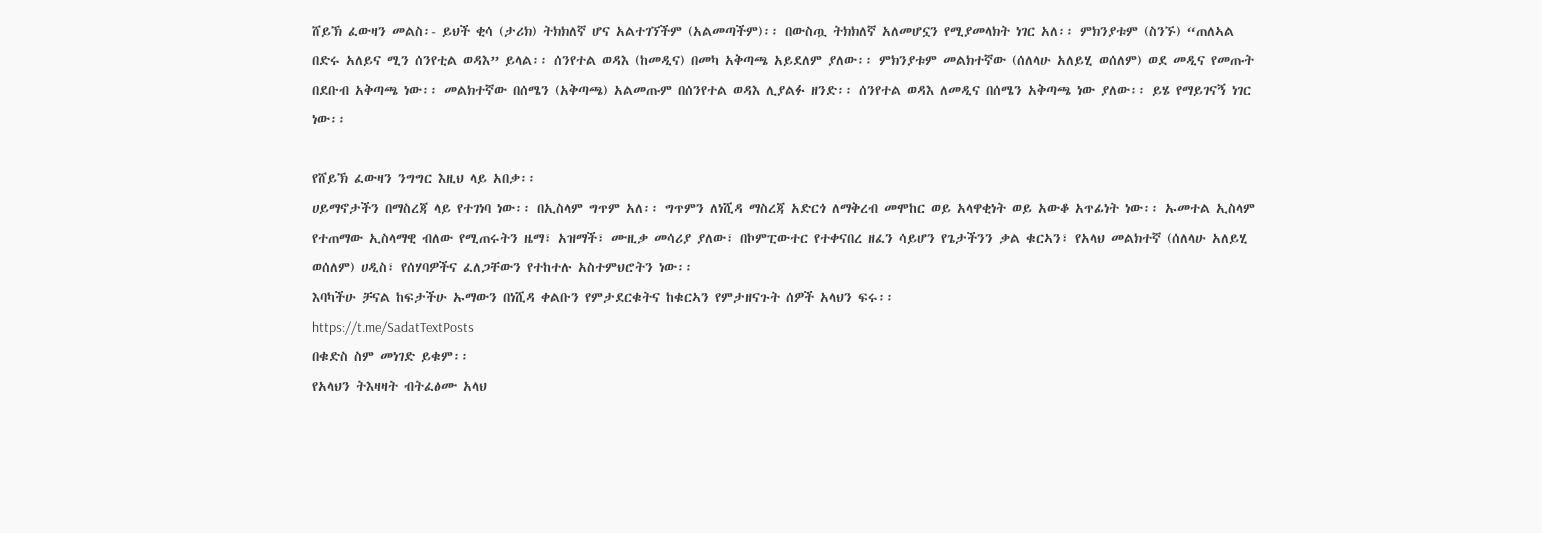ሸይኽ ፈውዛን መልስ፡- ይህች ቂሳ (ታሪክ) ትክክለኛ ሆና አልተገኘችም (አልመጣችም)፡፡ በውስጧ ትክክለኛ አለመሆኗን የሚያመላክት ነገር አለ፡፡ ምክንያቱም (ስንኙ) “ጠለኣል በድሩ አለይና ሚን ሰንየቲል ወዳእ” ይላል፡፡ ሰንየተል ወዳእ (ከመዲና) በመካ አቅጣጫ አይደለም ያለው፡፡ ምክንያቱም መልክተኛው (ሰለላሁ አለይሂ ወሰለም) ወደ መዲና የመጡት በደቡብ አቅጣጫ ነው፡፡ መልክተኛው በሰሜን (አቅጣጫ) አልመጡም በሰንየተል ወዳእ ሊያልፉ ዘንድ፡፡ ሰንየተል ወዳእ ለመዲና በሰሜን አቅጣጫ ነው ያለው፡፡ ይሄ የማይገናኝ ነገር ነው፡፡

የሸይኽ ፈውዛን ንግግር እዚህ ላይ አበቃ፡፡
ሀይማኖታችን በማስረጃ ላይ የተገነባ ነው፡፡ በኢስላም ግጥም አለ፡፡ ግጥምን ለነሺዳ ማስረጃ አድርጎ ለማቅረብ መሞከር ወይ አላዋቂነት ወይ አውቆ አጥፊነት ነው፡፡ ኡመተል ኢስላም የተጠማው ኢስላማዊ ብለው የሚጠሩትን ዜማ፣ አዝማች፣ ሙዚቃ መሳሪያ ያለው፣ በኮምፒውተር የተቀናበረ ዘፈን ሳይሆን የጌታችንን ቃል ቁርኣን፣ የአላህ መልክተኛ (ሰለላሁ አለይሂ ወሰለም) ሀዲስ፣ የሰሃባዎችና ፈለጋቸውን የተከተሉ አስተምህሮትን ነው፡፡
እባካችሁ ቻናል ከፍታችሁ ኡማውን በነሺዳ ቀልቡን የምታደርቁትና ከቁርኣን የምታዘናጉት ሰዎች አላህን ፍሩ፡፡
https://t.me/SadatTextPosts
በቁድስ ስም መነገድ ይቁም፡፡
የአላህን ትእዛዛት ብትፈፅሙ አላህ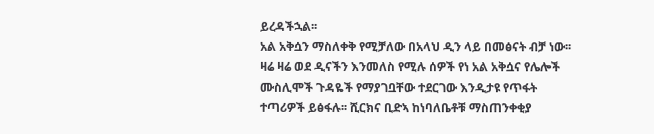ይረዳችኋል፡፡
አል አቅሷን ማስለቀቅ የሚቻለው በአላህ ዲን ላይ በመፅናት ብቻ ነው፡፡
ዛሬ ዛሬ ወደ ዲናችን እንመለስ የሚሉ ሰዎች የነ አል አቅሷና የሌሎች ሙስሊሞች ጉዳዬች የማያገቧቸው ተደርገው እንዲታዩ የጥፋት ተጣሪዎች ይፅፋሉ፡፡ ሺርክና ቢድኣ ከነባለቤቶቹ ማስጠንቀቂያ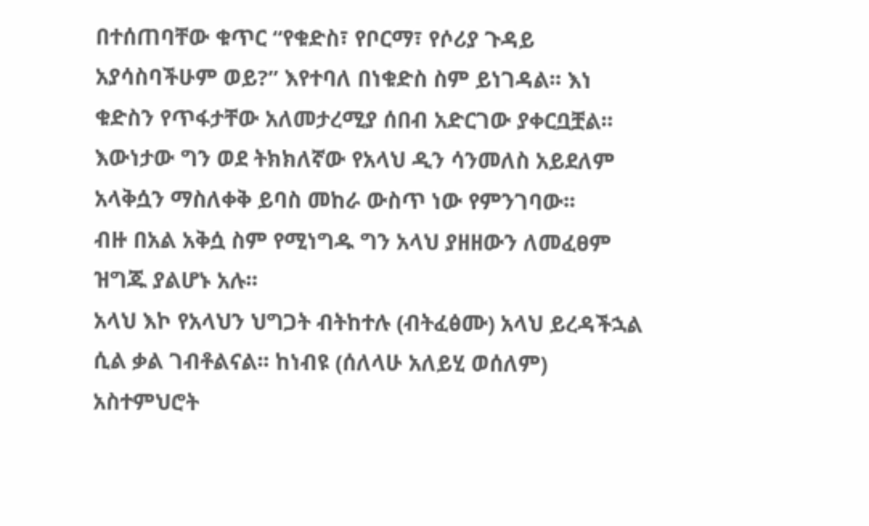በተሰጠባቸው ቁጥር “የቁድስ፣ የቦርማ፣ የሶሪያ ጉዳይ አያሳስባችሁም ወይ?” እየተባለ በነቁድስ ስም ይነገዳል፡፡ እነ ቁድስን የጥፋታቸው አለመታረሚያ ሰበብ አድርገው ያቀርቧቿል፡፡ እውነታው ግን ወደ ትክክለኛው የአላህ ዲን ሳንመለስ አይደለም አላቅሷን ማስለቀቅ ይባስ መከራ ውስጥ ነው የምንገባው፡፡
ብዙ በአል አቅሷ ስም የሚነግዱ ግን አላህ ያዘዘውን ለመፈፀም ዝግጁ ያልሆኑ አሉ፡፡
አላህ እኮ የአላህን ህግጋት ብትከተሉ (ብትፈፅሙ) አላህ ይረዳችኋል ሲል ቃል ገብቶልናል፡፡ ከነብዩ (ሰለላሁ አለይሂ ወሰለም) አስተምህሮት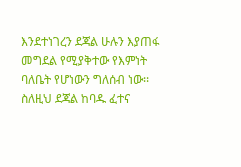እንደተነገረን ደጃል ሁሉን እያጠፋ መግደል የሚያቅተው የእምነት ባለቤት የሆነውን ግለሰብ ነው፡፡ ስለዚህ ደጃል ከባዱ ፈተና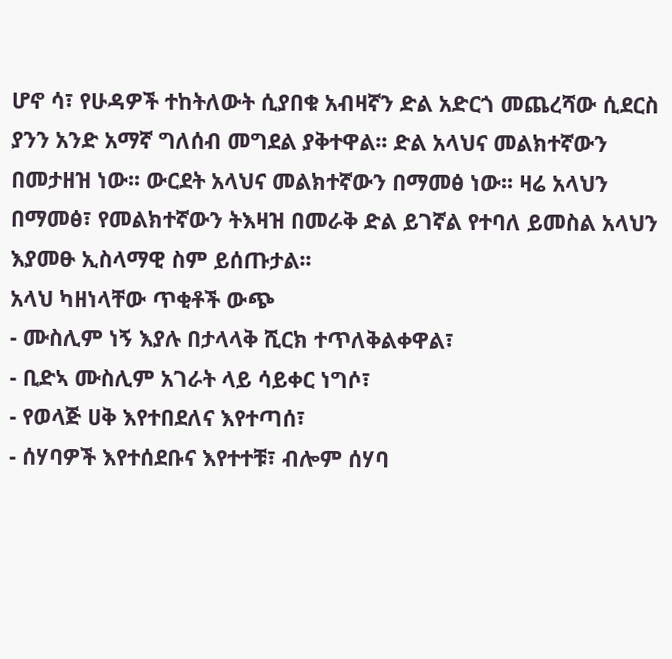ሆኖ ሳ፣ የሁዳዎች ተከትለውት ሲያበቁ አብዛኛን ድል አድርጎ መጨረሻው ሲደርስ ያንን አንድ አማኛ ግለሰብ መግደል ያቅተዋል፡፡ ድል አላህና መልክተኛውን በመታዘዝ ነው፡፡ ውርደት አላህና መልክተኛውን በማመፅ ነው፡፡ ዛሬ አላህን በማመፅ፣ የመልክተኛውን ትእዛዝ በመራቅ ድል ይገኛል የተባለ ይመስል አላህን እያመፁ ኢስላማዊ ስም ይሰጡታል፡፡
አላህ ካዘነላቸው ጥቂቶች ውጭ
- ሙስሊም ነኝ እያሉ በታላላቅ ሺርክ ተጥለቅልቀዋል፣
- ቢድኣ ሙስሊም አገራት ላይ ሳይቀር ነግሶ፣
- የወላጅ ሀቅ እየተበደለና እየተጣሰ፣
- ሰሃባዎች እየተሰደቡና እየተተቹ፣ ብሎም ሰሃባ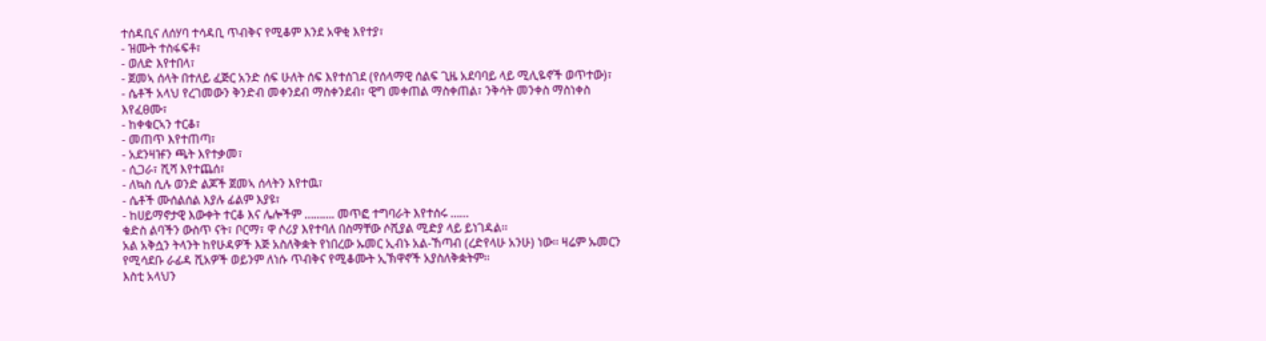ተሰዳቢና ለሰሃባ ተሳዳቢ ጥብቅና የሚቆም እንደ አዋቂ እየተያ፣
- ዝሙት ተስፋፍቶ፣
- ወለድ እየተበላ፣
- ጀመኣ ሰላት በተለይ ፈጅር አንድ ሰፍ ሁለት ሰፍ እየተሰገደ (የሰላማዊ ሰልፍ ጊዜ አደባባይ ላይ ሚሊዬኖች ወጥተው)፣
- ሴቶች አላህ የረገመውን ቅንድብ መቀንደብ ማስቀንደብ፣ ዊግ መቀጠል ማስቀጠል፣ ንቅሳት መንቀስ ማስነቀስ እየፈፀሙ፣
- ከቀቁርኣን ተርቆ፣
- መጠጥ እየተጠጣ፣
- አደንዛዡን ጫት እየተቃመ፣
- ሲጋራ፣ ሺሻ እየተጨሰ፣
- ለኳስ ሲሉ ወንድ ልጆች ጀመኣ ሰላትን እየተዉ፣
- ሴቶች ሙሰልሰል እያሉ ፊልም እያዩ፣
- ከሀይማኖታዊ እውቀት ተርቆ እና ሌሎችም ………. መጥፎ ተግባራት እየተሰሩ ……
ቁድስ ልባችን ውስጥ ናት፣ ቦርማ፣ ዋ ሶሪያ እየተባለ በስማቸው ሶሺያል ሚድያ ላይ ይነገዳል፡፡
አል አቅሷን ትላንት ከየሁዳዎች እጅ አስለቅቋት የነበረው ኡመር ኢብኑ አል-ኸጣብ (ረድየላሁ አንሁ) ነው፡፡ ዛሬም ኡመርን የሚሳደቡ ራፊዳ ሺአዎች ወይንም ለነሱ ጥብቅና የሚቆሙት ኢኽዋኖች አያስለቅቋትም፡፡
እስቲ አላህን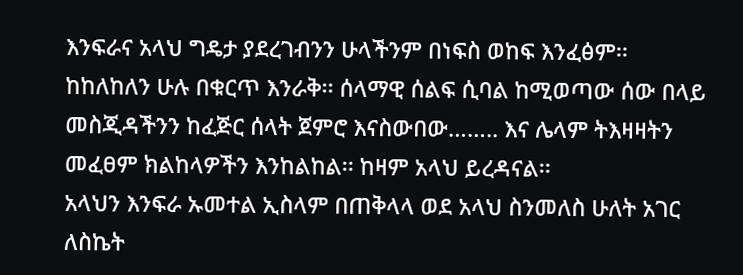እንፍራና አላህ ግዴታ ያደረገብንን ሁላችንም በነፍስ ወከፍ እንፈፅም፡፡ ከከለከለን ሁሉ በቁርጥ እንራቅ፡፡ ሰላማዊ ሰልፍ ሲባል ከሚወጣው ሰው በላይ መስጂዳችንን ከፈጅር ሰላት ጀምሮ እናስውበው…….. እና ሌላም ትእዛዛትን መፈፀም ክልከላዎችን እንከልከል፡፡ ከዛም አላህ ይረዳናል፡፡
አላህን እንፍራ ኡመተል ኢስላም በጠቅላላ ወደ አላህ ስንመለስ ሁለት አገር ለስኬት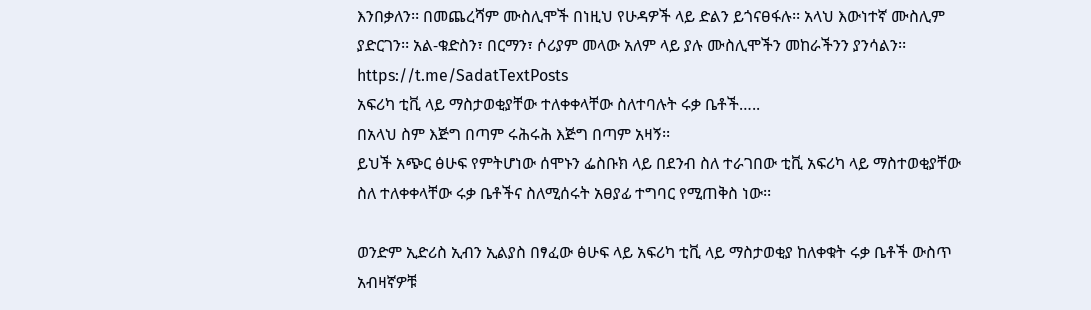እንበቃለን፡፡ በመጨረሻም ሙስሊሞች በነዚህ የሁዳዎች ላይ ድልን ይጎናፀፋሉ፡፡ አላህ እውነተኛ ሙስሊም ያድርገን፡፡ አል-ቁድስን፣ በርማን፣ ሶሪያም መላው አለም ላይ ያሉ ሙስሊሞችን መከራችንን ያንሳልን፡፡
https://t.me/SadatTextPosts
አፍሪካ ቲቪ ላይ ማስታወቂያቸው ተለቀቀላቸው ስለተባሉት ሩቃ ቤቶች…..
በአላህ ስም እጅግ በጣም ሩሕሩሕ እጅግ በጣም አዛኝ፡፡
ይህች አጭር ፅሁፍ የምትሆነው ሰሞኑን ፌስቡክ ላይ በደንብ ስለ ተራገበው ቲቪ አፍሪካ ላይ ማስተወቂያቸው ስለ ተለቀቀላቸው ሩቃ ቤቶችና ስለሚሰሩት አፀያፊ ተግባር የሚጠቅስ ነው፡፡

ወንድም ኢድሪስ ኢብን ኢልያስ በፃፈው ፅሁፍ ላይ አፍሪካ ቲቪ ላይ ማስታወቂያ ከለቀቁት ሩቃ ቤቶች ውስጥ አብዛኛዎቹ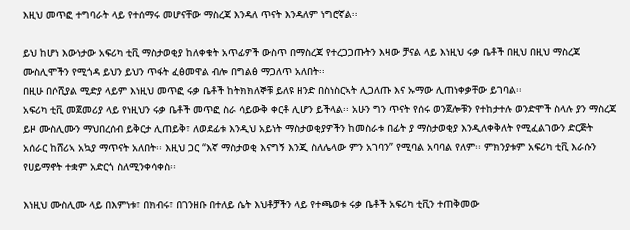እዚህ መጥፎ ተግባራት ላይ የተሰማሩ መሆናቸው ማስረጃ እንዳለ ጥናት እንዳለም ነግሮኛል፡፡

ይህ ከሆነ እውነታው አፍሪካ ቲቪ ማስታወቂያ ከለቀቁት አጥፊዎች ውስጥ በማስረጃ የተረጋጋጡትን እዛው ቻናል ላይ እነዚህ ሩቃ ቤቶች በዚህ በዚህ ማስረጃ ሙስሊሞችን የሚጎዳ ይህን ይህን ጥፋት ፈፅመዋል ብሎ በግልፅ ማጋለጥ አለበት፡፡
በዚሁ በሶሺያል ሚድያ ላይም እነዚህ መጥፎ ሩቃ ቤቶች ከትክክለኞቹ ይለዩ ዘንድ በስነስርኣት ሊጋለጡ እና ኡማው ሊጠነቀቃቸው ይገባል፡፡
አፍሪካ ቲቪ መጀመሪያ ላይ የነዚህን ሩቃ ቤቶች መጥፎ ስራ ሳይውቅ ቀርቶ ሊሆን ይችላል፡፡ አሁን ግን ጥናት የሰሩ ወንጀሎቹን የተከታተሉ ወንድሞች ስላሉ ያን ማስረጃ ይዞ ሙስሊሙን ማህበረሰብ ይቅርታ ሊጠይቅ፣ ለወደፊቱ እንዲህ አይነት ማስታወቂያዎችን ከመስራቱ በፊት ያ ማስታወቂያ እንዲለቀቅለት የሚፈልገውን ድርጅት አሰራር ከሸሪኣ አኳያ ማጥናት አለበት፡፡ እዚህ ጋር “እኛ ማስታወቂ እናግኝ እንጂ ስለሌላው ምን አገባን” የሚባል አባባል የለም፡፡ ምክንያቱም አፍሪካ ቲቪ እራሱን የሀይማኖት ተቋም አድርጎ ስለሚንቀሳቀስ፡፡

እነዚህ ሙስሊሙ ላይ በእምነቱ፣ በክብሩ፣ በገንዘቡ በተለይ ሴት እህቶቻችን ላይ የተጫወቱ ሩቃ ቤቶች አፍሪካ ቲቪን ተጠቅመው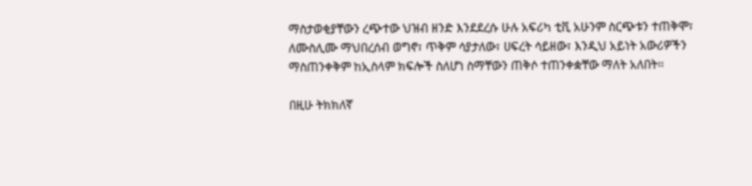ማስታወቂያቸውን ረጭተው ህዝብ ዘንድ እንደደረሱ ሁሉ አፍሪካ ቲቪ አሁንም ስርጭቱን ተጠቅሞ፣ ለሙስሊሙ ማህበረሰብ ወግኖ፣ ጥቅም ሳያታለው፣ ሀፍረት ሳይዘው፣ እንዲህ አይነት አውሪዎችን ማስጠንቀቅም ከኢስላም ክፍሎች ስለሆነ ስማቸውን ጠቅሶ ተጠንቀቋቸው ማለት አለበት፡፡

በዚሁ ትክክለኛ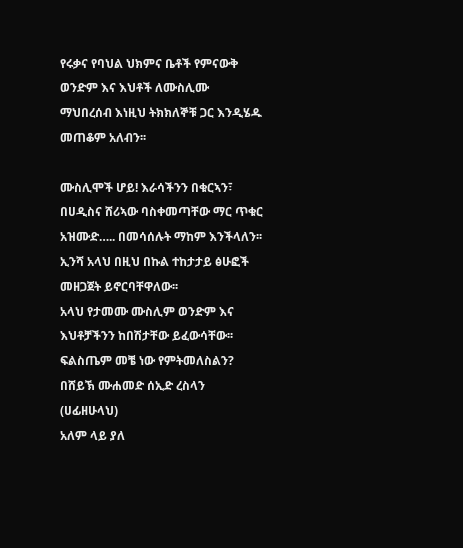የሩቃና የባህል ህክምና ቤቶች የምናውቅ ወንድም እና እህቶች ለሙስሊሙ ማህበረሰብ እነዚህ ትክክለኞቹ ጋር እንዲሄዱ መጠቆም አለብን፡፡

ሙስሊሞች ሆይ! እራሳችንን በቁርኣን፣ በሀዲስና ሸሪኣው ባስቀመጣቸው ማር ጥቁር አዝሙድ….. በመሳሰሉት ማከም እንችላለን፡፡
ኢንሻ አላህ በዚህ በኩል ተከታታይ ፅሁፎች መዘጋጀት ይኖርባቸዋለው፡፡
አላህ የታመሙ ሙስሊም ወንድም እና እህቶቻችንን ከበሽታቸው ይፈውሳቸው፡፡
ፍልስጤም መቼ ነው የምትመለስልን?
በሸይኽ ሙሐመድ ሰኢድ ረስላን (ሀፊዘሁላህ)
አለም ላይ ያለ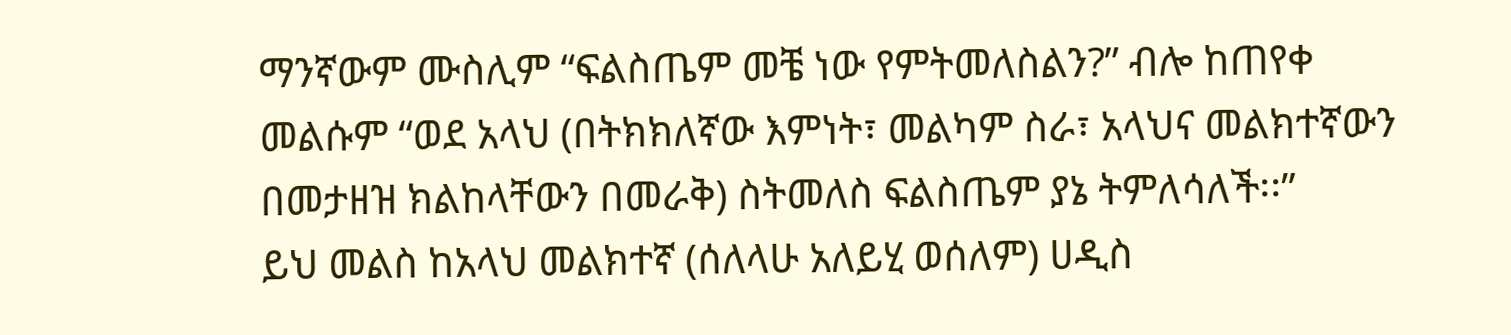ማንኛውም ሙስሊም “ፍልስጤም መቼ ነው የምትመለስልን?” ብሎ ከጠየቀ
መልሱም “ወደ አላህ (በትክክለኛው እምነት፣ መልካም ስራ፣ አላህና መልክተኛውን በመታዘዝ ክልከላቸውን በመራቅ) ስትመለስ ፍልስጤም ያኔ ትምለሳለች፡፡”
ይህ መልስ ከአላህ መልክተኛ (ሰለላሁ አለይሂ ወሰለም) ሀዲስ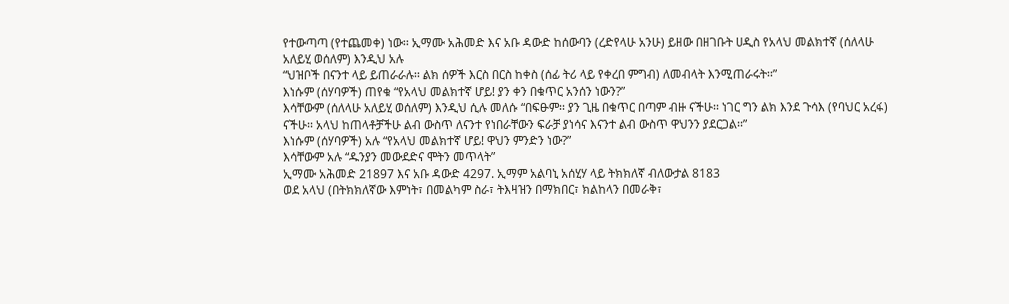የተውጣጣ (የተጨመቀ) ነው፡፡ ኢማሙ አሕመድ እና አቡ ዳውድ ከሰውባን (ረድየላሁ አንሁ) ይዘው በዘገቡት ሀዲስ የአላህ መልክተኛ (ሰለላሁ አለይሂ ወሰለም) እንዲህ አሉ
“ህዝቦች በናንተ ላይ ይጠራራሉ፡፡ ልክ ሰዎች እርስ በርስ ከቀስ (ሰፊ ትሪ ላይ የቀረበ ምግብ) ለመብላት እንሚጠራሩት፡፡”
እነሱም (ሰሃባዎች) ጠየቁ “የአላህ መልክተኛ ሆይ! ያን ቀን በቁጥር አንሰን ነውን?”
እሳቸውም (ሰለላሁ አለይሂ ወሰለም) እንዲህ ሲሉ መለሱ “በፍፁም፡፡ ያን ጊዜ በቁጥር በጣም ብዙ ናችሁ፡፡ ነገር ግን ልክ እንደ ጉሳእ (የባህር አረፋ) ናችሁ፡፡ አላህ ከጠላቶቻችሁ ልብ ውስጥ ለናንተ የነበራቸውን ፍራቻ ያነሳና እናንተ ልብ ውስጥ ዋህንን ያደርጋል፡፡”
እነሱም (ሰሃባዎች) አሉ “የአላህ መልክተኛ ሆይ! ዋህን ምንድን ነው?”
እሳቸውም አሉ “ዱንያን መውደድና ሞትን መጥላት”
ኢማሙ አሕመድ 21897 እና አቡ ዳውድ 4297. ኢማም አልባኒ አሰሂሃ ላይ ትክክለኛ ብለውታል 8183
ወደ አላህ (በትክክለኛው እምነት፣ በመልካም ስራ፣ ትእዛዝን በማክበር፣ ክልከላን በመራቅ፣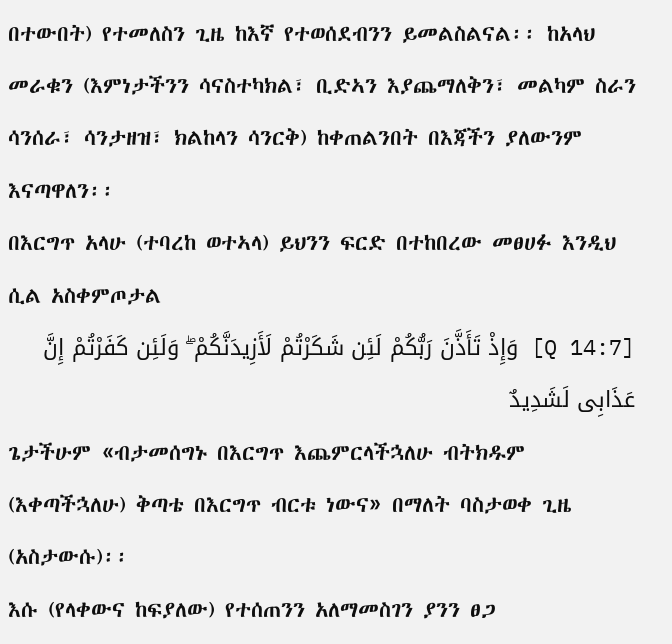በተውበት) የተመለስን ጊዜ ከእኛ የተወሰደብንን ይመልስልናል፡፡ ከአላህ መራቁን (እምነታችንን ሳናስተካክል፣ ቢድኣን እያጨማለቅን፣ መልካም ስራን ሳንሰራ፣ ሳንታዘዝ፣ ክልከላን ሳንርቅ) ከቀጠልንበት በእጃችን ያለውንም እናጣዋለን፡፡
በእርግጥ አላሁ (ተባረከ ወተኣላ) ይህንን ፍርድ በተከበረው መፀሀፉ እንዲህ ሲል አስቀምጦታል
[Q 14:7] وَإِذْ تَأَذَّنَ رَبُّكُمْ لَئِن شَكَرْتُمْ لَأَزِيدَنَّكُمْ ۖ وَلَئِن كَفَرْتُمْ إِنَّ عَذَابِى لَشَدِيدٌ
ጌታችሁም «ብታመሰግኑ በእርግጥ እጨምርላችኋለሁ ብትክዱም (እቀጣችኋለሁ) ቅጣቴ በእርግጥ ብርቱ ነውና» በማለት ባስታወቀ ጊዜ (አስታውሱ)፡፡
እሱ (የላቀውና ከፍያለው) የተሰጠንን አለማመስገን ያንን ፀጋ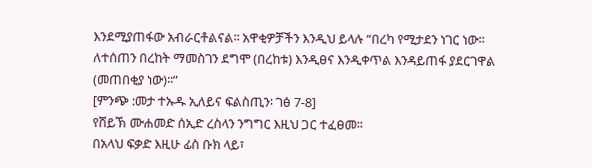እንደሚያጠፋው አብራርቶልናል፡፡ አዋቂዎቻችን እንዲህ ይላሉ “በረካ የሚታደን ነገር ነው፡፡ ለተሰጠን በረከት ማመስገን ደግሞ (በረከቱ) እንዲፀና እንዲቀጥል እንዳይጠፋ ያደርገዋል (መጠበቂያ ነው)፡፡”
[ምንጭ :መታ ተኡዱ ኢለይና ፍልስጢን፡ ገፅ 7-8]
የሸይኽ ሙሐመድ ሰኢድ ረስላን ንግግር እዚህ ጋር ተፈፀመ፡፡
በአላህ ፍቃድ እዚሁ ፊስ ቡክ ላይ፣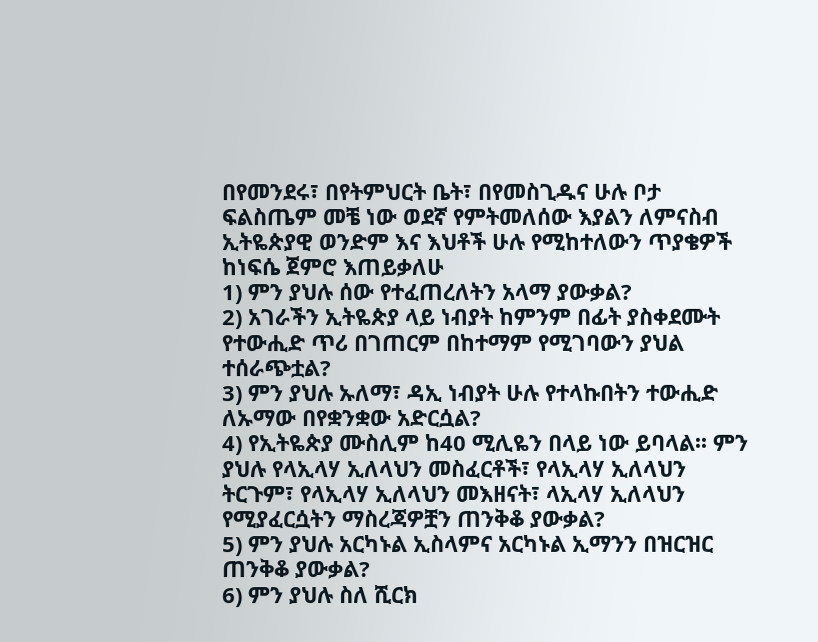በየመንደሩ፣ በየትምህርት ቤት፣ በየመስጊዱና ሁሉ ቦታ ፍልስጤም መቼ ነው ወደኛ የምትመለሰው እያልን ለምናስብ ኢትዬጵያዊ ወንድም እና እህቶች ሁሉ የሚከተለውን ጥያቄዎች ከነፍሴ ጀምሮ እጠይቃለሁ
1) ምን ያህሉ ሰው የተፈጠረለትን አላማ ያውቃል?
2) አገራችን ኢትዬጵያ ላይ ነብያት ከምንም በፊት ያስቀደሙት የተውሒድ ጥሪ በገጠርም በከተማም የሚገባውን ያህል ተሰራጭቷል?
3) ምን ያህሉ ኡለማ፣ ዳኢ ነብያት ሁሉ የተላኩበትን ተውሒድ ለኡማው በየቋንቋው አድርሷል?
4) የኢትዬጵያ ሙስሊም ከ40 ሚሊዬን በላይ ነው ይባላል፡፡ ምን ያህሉ የላኢላሃ ኢለላህን መስፈርቶች፣ የላኢላሃ ኢለላህን ትርጉም፣ የላኢላሃ ኢለላህን መእዘናት፣ ላኢላሃ ኢለላህን የሚያፈርሷትን ማስረጃዎቿን ጠንቅቆ ያውቃል?
5) ምን ያህሉ አርካኑል ኢስላምና አርካኑል ኢማንን በዝርዝር ጠንቅቆ ያውቃል?
6) ምን ያህሉ ስለ ሺርክ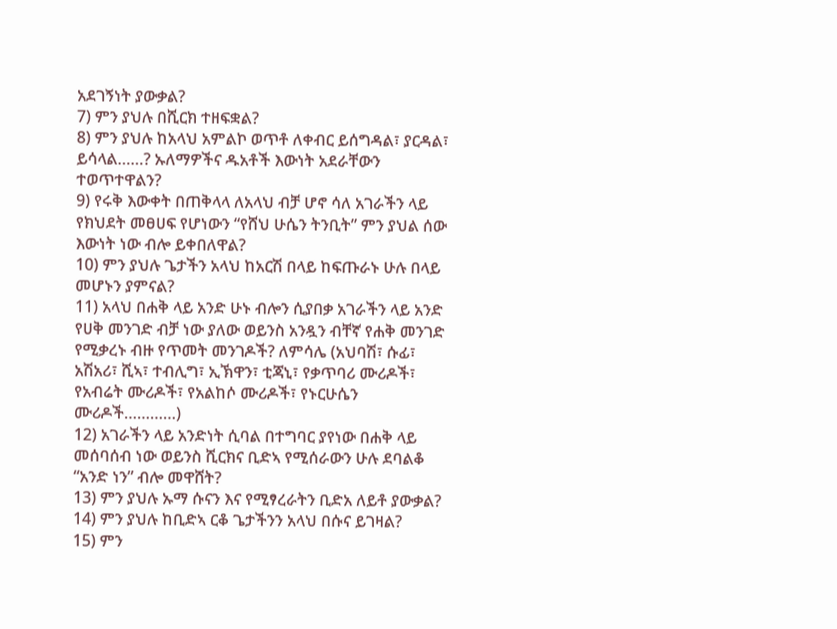አደገኝነት ያውቃል?
7) ምን ያህሉ በሺርክ ተዘፍቋል?
8) ምን ያህሉ ከአላህ አምልኮ ወጥቶ ለቀብር ይሰግዳል፣ ያርዳል፣ ይሳላል……? ኡለማዎችና ዱአቶች እውነት አደራቸውን ተወጥተዋልን?
9) የሩቅ እውቀት በጠቅላላ ለአላህ ብቻ ሆኖ ሳለ አገራችን ላይ የክህደት መፀሀፍ የሆነውን “የሸህ ሁሴን ትንቢት” ምን ያህል ሰው እውነት ነው ብሎ ይቀበለዋል?
10) ምን ያህሉ ጌታችን አላህ ከአርሽ በላይ ከፍጡራኑ ሁሉ በላይ መሆኑን ያምናል?
11) አላህ በሐቅ ላይ አንድ ሁኑ ብሎን ሲያበቃ አገራችን ላይ አንድ የሀቅ መንገድ ብቻ ነው ያለው ወይንስ አንዷን ብቸኛ የሐቅ መንገድ የሚቃረኑ ብዙ የጥመት መንገዶች? ለምሳሌ (አህባሽ፣ ሱፊ፣ አሽአሪ፣ ሺኣ፣ ተብሊግ፣ ኢኽዋን፣ ቲጃኒ፣ የቃጥባሪ ሙሪዶች፣ የአብሬት ሙሪዶች፣ የአልከሶ ሙሪዶች፣ የኑርሁሴን ሙሪዶች…………)
12) አገራችን ላይ አንድነት ሲባል በተግባር ያየነው በሐቅ ላይ መሰባሰብ ነው ወይንስ ሺርክና ቢድኣ የሚሰራውን ሁሉ ደባልቆ “አንድ ነን” ብሎ መዋሸት?
13) ምን ያህሉ ኡማ ሱናን እና የሚፃረራትን ቢድአ ለይቶ ያውቃል?
14) ምን ያህሉ ከቢድኣ ርቆ ጌታችንን አላህ በሱና ይገዛል?
15) ምን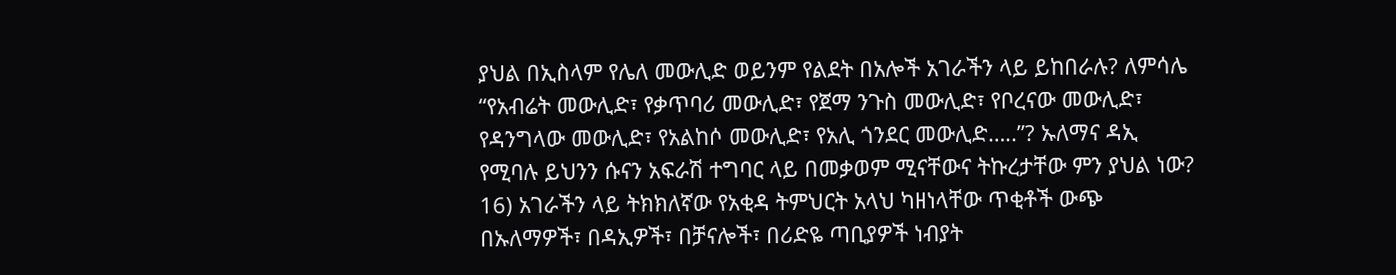ያህል በኢስላም የሌለ መውሊድ ወይንም የልደት በአሎች አገራችን ላይ ይከበራሉ? ለምሳሌ “የአብሬት መውሊድ፣ የቃጥባሪ መውሊድ፣ የጀማ ንጉስ መውሊድ፣ የቦረናው መውሊድ፣ የዳንግላው መውሊድ፣ የአልከሶ መውሊድ፣ የአሊ ጎንደር መውሊድ…..”? ኡለማና ዳኢ የሚባሉ ይህንን ሱናን አፍራሽ ተግባር ላይ በመቃወም ሚናቸውና ትኩረታቸው ምን ያህል ነው?
16) አገራችን ላይ ትክክለኛው የአቂዳ ትምህርት አላህ ካዘነላቸው ጥቂቶች ውጭ በኡለማዎች፣ በዳኢዎች፣ በቻናሎች፣ በሪድዬ ጣቢያዎች ነብያት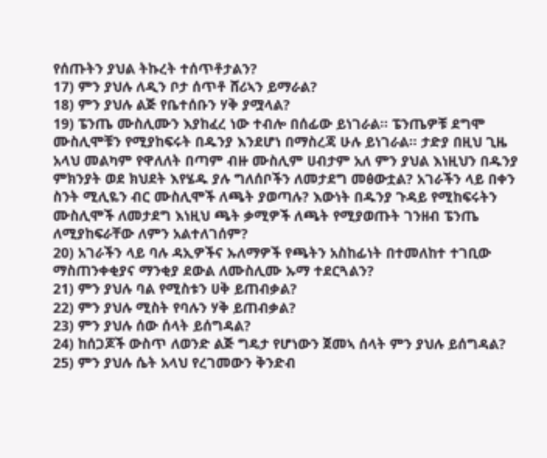የሰጡትን ያህል ትኩረት ተሰጥቶታልን?
17) ምን ያህሉ ለዲን ቦታ ሰጥቶ ሸሪኣን ይማራል?
18) ምን ያህሉ ልጅ የቤተሰቡን ሃቅ ያሟላል?
19) ፔንጤ ሙስሊሙን እያከፈረ ነው ተብሎ በሰፊው ይነገራል፡፡ ፔንጤዎቹ ደግሞ ሙስሊሞቹን የሚያከፍሩት በዱንያ እንደሆነ በማስረጃ ሁሉ ይነገራል፡፡ ታድያ በዚህ ጊዜ አላህ መልካም የዋለለት በጣም ብዙ ሙስሊም ሀብታም አለ ምን ያህል እነዚህን በዱንያ ምክንያት ወደ ክህደት እየሄዱ ያሉ ግለሰቦችን ለመታደግ መፅውቷል? አገራችን ላይ በቀን ስንት ሚሊዬን ብር ሙስሊሞች ለጫት ያወጣሉ? እውነት በዱንያ ጉዳይ የሚከፍሩትን ሙስሊሞች ለመታደግ እነዚህ ጫት ቃሚዎች ለጫት የሚያወጡት ገንዘብ ፔንጤ ለሚያከፍራቸው ለምን አልተለገሰም?
20) አገራችን ላይ ባሉ ዳኢዎችና ኡለማዎች የጫትን አስከፊነት በተመለከተ ተገቢው ማስጠንቀቂያና ማንቂያ ደውል ለሙስሊሙ ኡማ ተደርጓልን?
21) ምን ያህሉ ባል የሚስቱን ሀቅ ይጠብቃል?
22) ምን ያህሉ ሚስት የባሉን ሃቅ ይጠብቃል?
23) ምን ያህሉ ሰው ሰላት ይሰግዳል?
24) ከሰጋጆች ውስጥ ለወንድ ልጅ ግዴታ የሆነውን ጀመኣ ሰላት ምን ያህሉ ይሰግዳል?
25) ምን ያህሉ ሴት አላህ የረገመውን ቅንድብ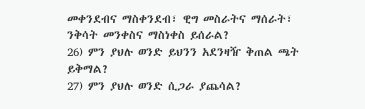መቀንደብና ማስቀንደብ፣ ዊግ መስራትና ማሰራት፣ ንቅሳት መንቀስና ማስነቀስ ይሰራል?
26) ምን ያህሉ ወንድ ይህንን አደንዛዥ ቅጠል ጫት ይቅማል?
27) ምን ያህሉ ወንድ ሲጋራ ያጨሳል?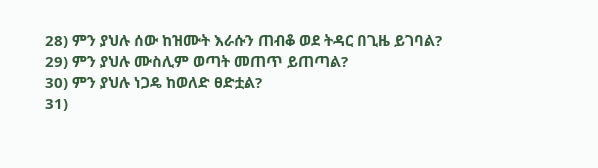28) ምን ያህሉ ሰው ከዝሙት እራሱን ጠብቆ ወደ ትዳር በጊዜ ይገባል?
29) ምን ያህሉ ሙስሊም ወጣት መጠጥ ይጠጣል?
30) ምን ያህሉ ነጋዴ ከወለድ ፀድቷል?
31)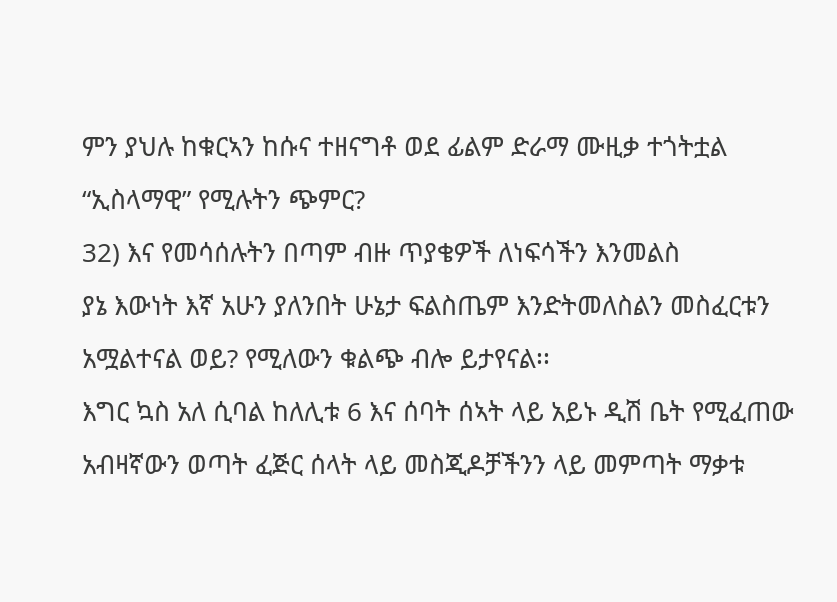ምን ያህሉ ከቁርኣን ከሱና ተዘናግቶ ወደ ፊልም ድራማ ሙዚቃ ተጎትቷል “ኢስላማዊ” የሚሉትን ጭምር?
32) እና የመሳሰሉትን በጣም ብዙ ጥያቄዎች ለነፍሳችን እንመልስ
ያኔ እውነት እኛ አሁን ያለንበት ሁኔታ ፍልስጤም እንድትመለስልን መስፈርቱን አሟልተናል ወይ? የሚለውን ቁልጭ ብሎ ይታየናል፡፡
እግር ኳስ አለ ሲባል ከለሊቱ 6 እና ሰባት ሰኣት ላይ አይኑ ዲሽ ቤት የሚፈጠው አብዛኛውን ወጣት ፈጅር ሰላት ላይ መስጂዶቻችንን ላይ መምጣት ማቃቱ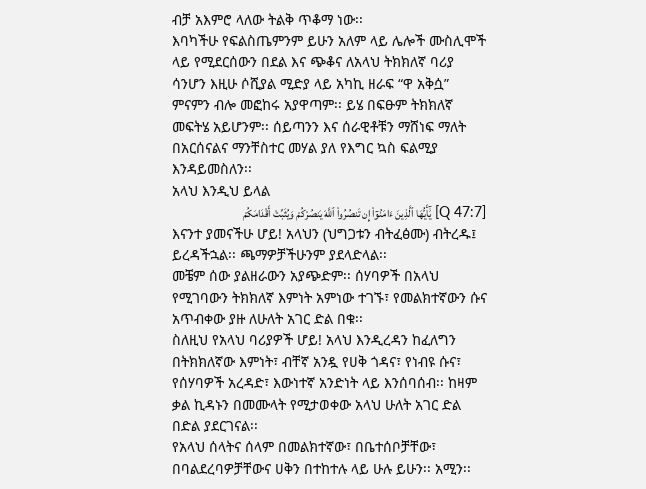ብቻ አእምሮ ላለው ትልቅ ጥቆማ ነው፡፡
እባካችሁ የፍልስጤምንም ይሁን አለም ላይ ሌሎች ሙስሊሞች ላይ የሚደርሰውን በደል እና ጭቆና ለአላህ ትክክለኛ ባሪያ ሳንሆን እዚሁ ሶሺያል ሚድያ ላይ አካኪ ዘራፍ “ዋ አቅሷ” ምናምን ብሎ መፎከሩ አያዋጣም፡፡ ይሄ በፍፁም ትክክለኛ መፍትሄ አይሆንም፡፡ ሰይጣንን እና ሰራዊቶቹን ማሸነፍ ማለት በአርሰናልና ማንቸስተር መሃል ያለ የእግር ኳስ ፍልሚያ እንዳይመስለን፡፡
አላህ እንዲህ ይላል
[Q 47:7] يَٰٓأَيُّهَا ٱلَّذِينَ ءَامَنُوٓا۟ إِن تَنصُرُوا۟ ٱللَّهَ يَنصُرْكُمْ وَيُثَبِّتْ أَقْدَامَكُمْ
እናንተ ያመናችሁ ሆይ! አላህን (ህግጋቱን ብትፈፅሙ) ብትረዱ፤ ይረዳችኋል፡፡ ጫማዎቻችሁንም ያደላድላል፡፡
መቼም ሰው ያልዘራውን አያጭድም፡፡ ሰሃባዎች በአላህ የሚገባውን ትክክለኛ እምነት አምነው ተገኙ፣ የመልክተኛውን ሱና አጥብቀው ያዙ ለሁለት አገር ድል በቁ፡፡
ስለዚህ የአላህ ባሪያዎች ሆይ! አላህ እንዲረዳን ከፈለግን በትክክለኛው እምነት፣ ብቸኛ አንዷ የሀቅ ጎዳና፣ የነብዩ ሱና፣ የሰሃባዎች አረዳድ፣ እውነተኛ አንድነት ላይ እንሰባሰብ፡፡ ከዛም ቃል ኪዳኑን በመሙላት የሚታወቀው አላህ ሁለት አገር ድል በድል ያደርገናል፡፡
የአላህ ሰላትና ሰላም በመልክተኛው፣ በቤተሰቦቻቸው፣ በባልደረባዎቻቸውና ሀቅን በተከተሉ ላይ ሁሉ ይሁን፡፡ አሚን፡፡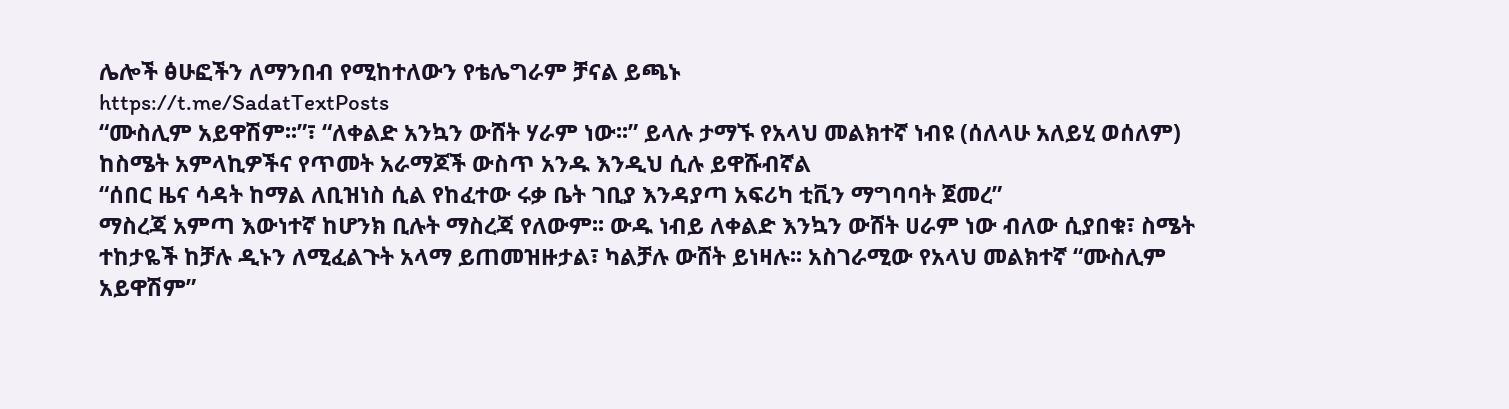ሌሎች ፅሁፎችን ለማንበብ የሚከተለውን የቴሌግራም ቻናል ይጫኑ
https://t.me/SadatTextPosts
“ሙስሊም አይዋሽም፡፡”፣ “ለቀልድ አንኳን ውሸት ሃራም ነው፡፡” ይላሉ ታማኙ የአላህ መልክተኛ ነብዩ (ሰለላሁ አለይሂ ወሰለም)
ከስሜት አምላኪዎችና የጥመት አራማጆች ውስጥ አንዱ እንዲህ ሲሉ ይዋሹብኛል
“ሰበር ዜና ሳዳት ከማል ለቢዝነስ ሲል የከፈተው ሩቃ ቤት ገቢያ እንዳያጣ አፍሪካ ቲቪን ማግባባት ጀመረ”
ማስረጃ አምጣ እውነተኛ ከሆንክ ቢሉት ማስረጃ የለውም፡፡ ውዱ ነብይ ለቀልድ እንኳን ውሸት ሀራም ነው ብለው ሲያበቁ፣ ስሜት ተከታዬች ከቻሉ ዲኑን ለሚፈልጉት አላማ ይጠመዝዙታል፣ ካልቻሉ ውሸት ይነዛሉ፡፡ አስገራሚው የአላህ መልክተኛ “ሙስሊም አይዋሽም”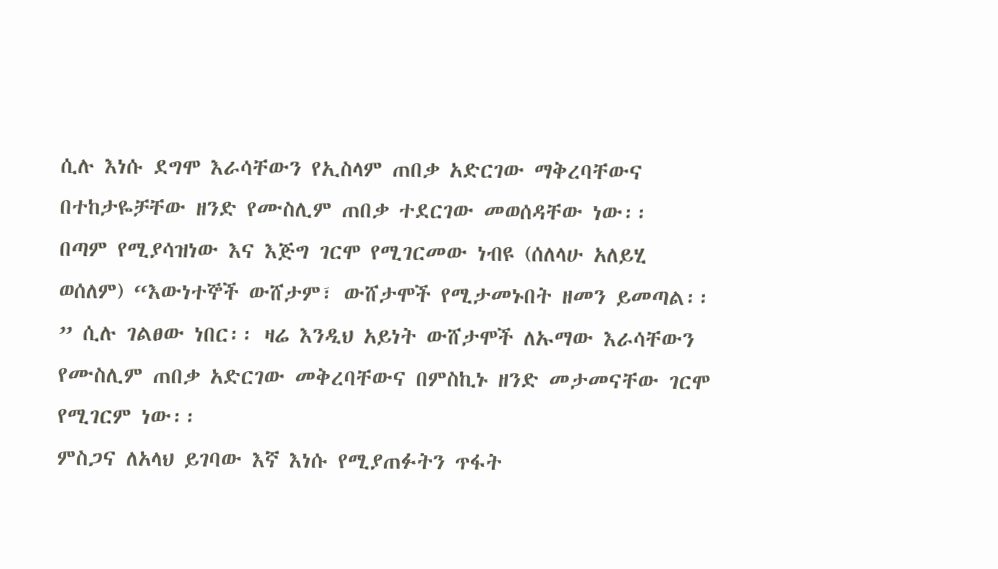ሲሉ እነሱ ደግሞ እራሳቸውን የኢስላም ጠበቃ አድርገው ማቅረባቸውና በተከታዬቻቸው ዘንድ የሙስሊም ጠበቃ ተደርገው መወሰዳቸው ነው፡፡
በጣም የሚያሳዝነው እና እጅግ ገርሞ የሚገርመው ነብዩ (ሰለላሁ አለይሂ ወሰለም) “እውነተኞች ውሸታም፣ ውሸታሞች የሚታመኑበት ዘመን ይመጣል፡፡” ሲሉ ገልፀው ነበር፡፡ ዛሬ እንዲህ አይነት ውሸታሞች ለኡማው እራሳቸውን የሙስሊም ጠበቃ አድርገው መቅረባቸውና በምስኪኑ ዘንድ መታመናቸው ገርሞ የሚገርም ነው፡፡
ምስጋና ለአላህ ይገባው እኛ እነሱ የሚያጠፉትን ጥፋት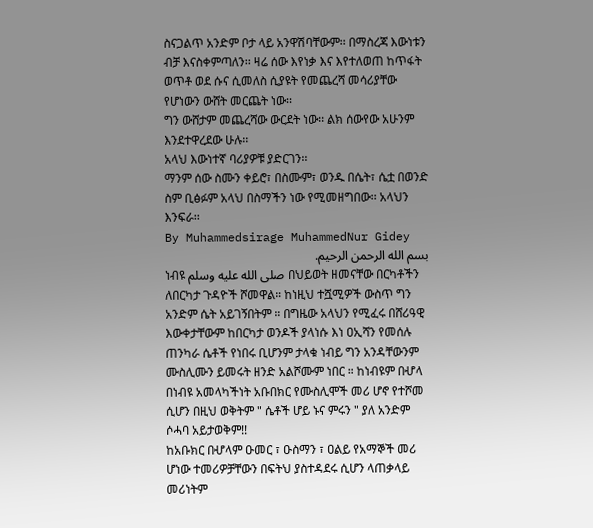ስናጋልጥ አንድም ቦታ ላይ አንዋሽባቸውም፡፡ በማስረጃ እውነቱን ብቻ እናስቀምጣለን፡፡ ዛሬ ሰው እየነቃ እና እየተለወጠ ከጥፋት ወጥቶ ወደ ሱና ሲመለስ ሲያዩት የመጨረሻ መሳሪያቸው የሆነውን ውሸት መርጨት ነው፡፡
ግን ውሸታም መጨረሻው ውርደት ነው፡፡ ልክ ሰውየው አሁንም እንደተዋረደው ሁሉ፡፡
አላህ እውነተኛ ባሪያዎቹ ያድርገን፡፡
ማንም ሰው ስሙን ቀይሮ፣ በስሙም፣ ወንዱ በሴት፣ ሴቷ በወንድ ስም ቢፅፉም አላህ በስማችን ነው የሚመዘግበው፡፡ አላህን እንፍራ፡፡
By Muhammedsirage MuhammedNur Gidey
بسم الله الرحمن الرحيم.
ነብዩ صلى الله عليه وسلم በህይወት ዘመናቸው በርካቶችን ለበርካታ ጉዳዮች ሾመዋል። ከነዚህ ተሿሚዎች ውስጥ ግን አንድም ሴት አይገኝበትም ። በግዜው አላህን የሚፈሩ በሸሪዓዊ እውቀታቸውም ከበርካታ ወንዶች ያላነሱ እነ ዐኢሻን የመሰሉ ጠንካራ ሴቶች የነበሩ ቢሆንም ታላቁ ነብይ ግን አንዳቸውንም ሙስሊሙን ይመሩት ዘንድ አልሾሙም ነበር ። ከነብዩም በሇላ በነብዩ አመላካችነት አቡበክር የሙስሊሞች መሪ ሆኖ የተሾመ ሲሆን በዚህ ወቅትም " ሴቶች ሆይ ኑና ምሩን " ያለ አንድም ሶሓባ አይታወቅም!!
ከአቡክር በሇላም ዑመር ፣ ዑስማን ፣ ዐልይ የአማኞች መሪ ሆነው ተመሪዎቻቸውን በፍትህ ያስተዳደሩ ሲሆን ላጠቃላይ መሪነትም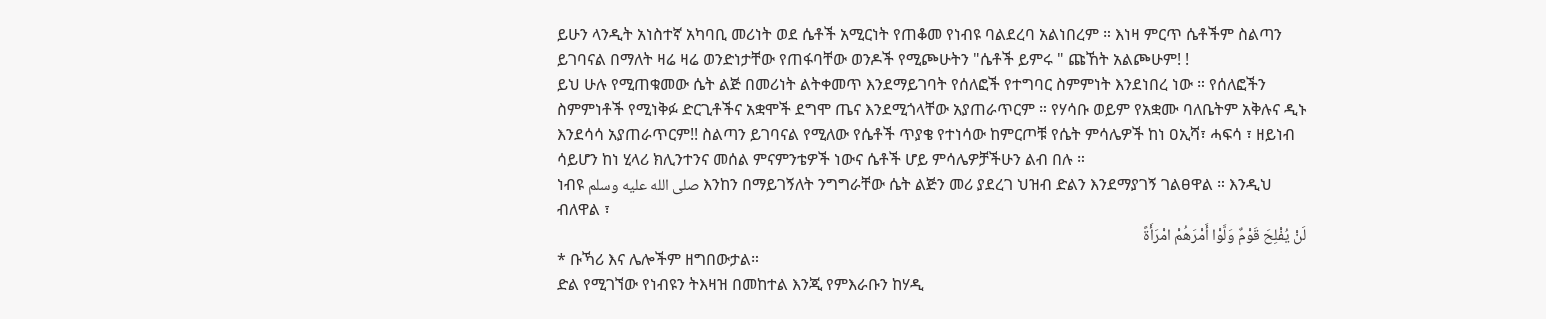ይሁን ላንዲት አነስተኛ አካባቢ መሪነት ወደ ሴቶች አሚርነት የጠቆመ የነብዩ ባልደረባ አልነበረም ። እነዛ ምርጥ ሴቶችም ስልጣን ይገባናል በማለት ዛሬ ዛሬ ወንድነታቸው የጠፋባቸው ወንዶች የሚጮሁትን "ሴቶች ይምሩ " ጩኸት አልጮሁም! !
ይህ ሁሉ የሚጠቁመው ሴት ልጅ በመሪነት ልትቀመጥ እንደማይገባት የሰለፎች የተግባር ስምምነት እንደነበረ ነው ። የሰለፎችን ስምምነቶች የሚነቅፉ ድርጊቶችና አቋሞች ደግሞ ጤና እንደሚጎላቸው አያጠራጥርም ። የሃሳቡ ወይም የአቋሙ ባለቤትም አቅሉና ዲኑ እንደሳሳ አያጠራጥርም!! ስልጣን ይገባናል የሚለው የሴቶች ጥያቄ የተነሳው ከምርጦቹ የሴት ምሳሌዎች ከነ ዐኢሻ፣ ሓፍሳ ፣ ዘይነብ ሳይሆን ከነ ሂላሪ ክሊንተንና መሰል ምናምንቴዎች ነውና ሴቶች ሆይ ምሳሌዎቻችሁን ልብ በሉ ።
ነብዩ صلى الله عليه وسلم እንከን በማይገኝለት ንግግራቸው ሴት ልጅን መሪ ያደረገ ህዝብ ድልን እንደማያገኝ ገልፀዋል ። እንዲህ ብለዋል ፣
لَنْ يُفْلِحَ قَوْمٌ وَلَّوْا أَمْرَهُمْ امْرَأَةً
* ቡኻሪ እና ሌሎችም ዘግበውታል።
ድል የሚገኘው የነብዩን ትእዛዝ በመከተል እንጂ የምእራቡን ከሃዲ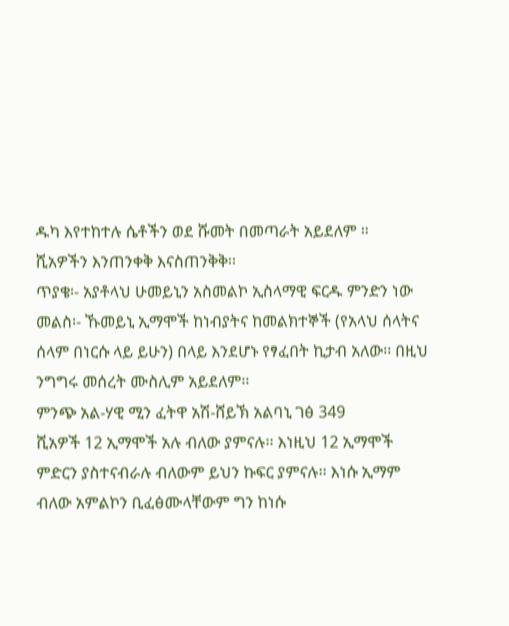ዱካ እየተከተሉ ሴቶችን ወደ ሹመት በመጣራት አይደለም ።
ሺአዎችን እንጠንቀቅ እናስጠንቅቅ፡፡
ጥያቄ፡- አያቶላህ ሁመይኒን አስመልኮ ኢስላማዊ ፍርዱ ምንድን ነው
መልስ፡- ኹመይኒ ኢማሞች ከነብያትና ከመልክተኞች (የአላህ ሰላትና ሰላም በነርሱ ላይ ይሁን) በላይ እንደሆኑ የፃፈበት ኪታብ አለው፡፡ በዚህ ንግግሩ መሰረት ሙስሊም አይደለም፡፡
ምንጭ አል-ሃዊ ሚን ፈትዋ አሽ-ሸይኽ አልባኒ ገፅ 349
ሺአዎች 12 ኢማሞች አሉ ብለው ያምናሉ፡፡ እነዚህ 12 ኢማሞች ምድርን ያስተናብራሉ ብለውም ይህን ኩፍር ያምናሉ፡፡ እነሱ ኢማም ብለው አምልኮን ቢፈፅሙላቸውም ግን ከነሱ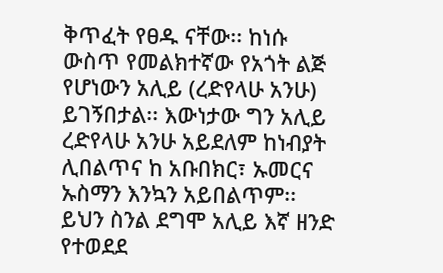ቅጥፈት የፀዱ ናቸው፡፡ ከነሱ ውስጥ የመልክተኛው የአጎት ልጅ የሆነውን አሊይ (ረድየላሁ አንሁ) ይገኝበታል፡፡ እውነታው ግን አሊይ ረድየላሁ አንሁ አይደለም ከነብያት ሊበልጥና ከ አቡበክር፣ ኡመርና ኡስማን እንኳን አይበልጥም፡፡ ይህን ስንል ደግሞ አሊይ እኛ ዘንድ የተወደደ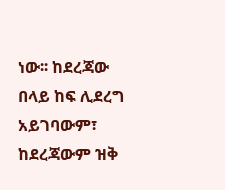ነው፡፡ ከደረጃው በላይ ከፍ ሊደረግ አይገባውም፣ ከደረጃውም ዝቅ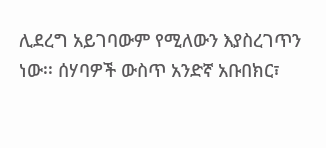ሊደረግ አይገባውም የሚለውን እያስረገጥን ነው፡፡ ሰሃባዎች ውስጥ አንድኛ አቡበክር፣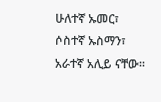ሁለተኛ ኡመር፣ ሶስተኛ ኡስማን፣ አራተኛ አሊይ ናቸው፡፡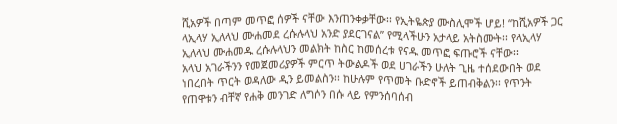ሺአዎች በጣም መጥፎ ሰዎች ናቸው እንጠንቀቃቸው፡፡ የኢትዬጵያ ሙስሊሞች ሆይ! “ከሺአዎች ጋር ላኢላሃ ኢለላህ ሙሐመደ ረሱሉላህ አንድ ያደርገናል” የሚላችሁን አታላይ አትስሙት፡፡ የላኢላሃ ኢለላህ ሙሐመዱ ረሱሉላህን መልክት ከስር ከመሰረቱ የናዱ መጥፎ ፍጡሮች ናቸው፡፡
አላህ አገራችንን የመጀመሪያዎች ምርጥ ትውልዶች ወደ ሀገራችን ሁለት ጊዜ ተሰደውበት ወደ ነበረበት ጥርት ወዳለው ዲን ይመልስን፡፡ ከሁሉም የጥመት ቡድኖች ይጠብቅልን፡፡ የጥንት የጠዋቱን ብቸኛ የሐቅ መንገድ ለግሶን በሱ ላይ የምንሰባሰብ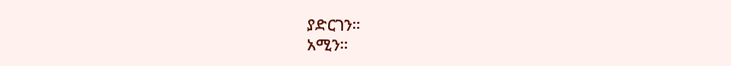ያድርገን፡፡
አሚን፡፡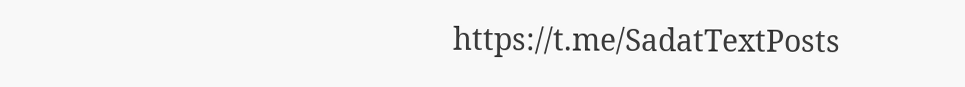https://t.me/SadatTextPosts